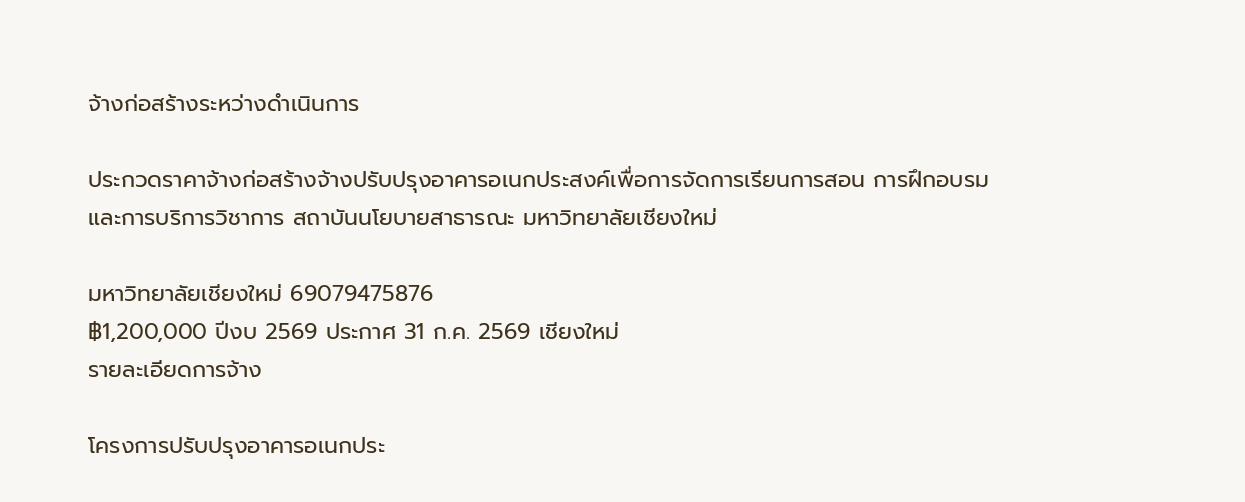จ้างก่อสร้างระหว่างดำเนินการ

ประกวดราคาจ้างก่อสร้างจ้างปรับปรุงอาคารอเนกประสงค์เพื่อการจัดการเรียนการสอน การฝึกอบรม และการบริการวิชาการ สถาบันนโยบายสาธารณะ มหาวิทยาลัยเชียงใหม่

มหาวิทยาลัยเชียงใหม่ 69079475876
฿1,200,000 ปีงบ 2569 ประกาศ 31 ก.ค. 2569 เชียงใหม่
รายละเอียดการจ้าง

โครงการปรับปรุงอาคารอเนกประ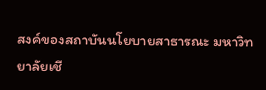สงค์ของสถาบันนโยบายสาธารณะ มหาวิทยาลัยเชี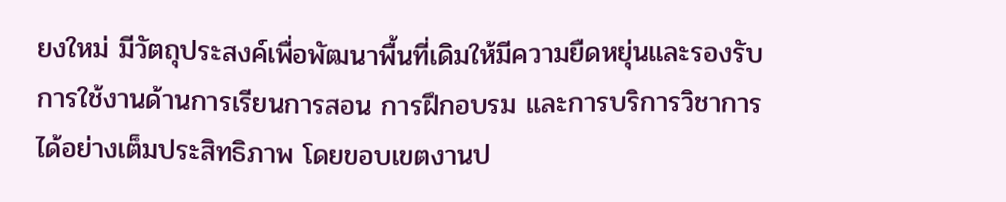ยงใหม่ มีวัตถุประสงค์เพื่อพัฒนาพื้นที่เดิมให้มีความยืดหยุ่นและรองรับการใช้งานด้านการเรียนการสอน การฝึกอบรม และการบริการวิชาการได้อย่างเต็มประสิทธิภาพ โดยขอบเขตงานป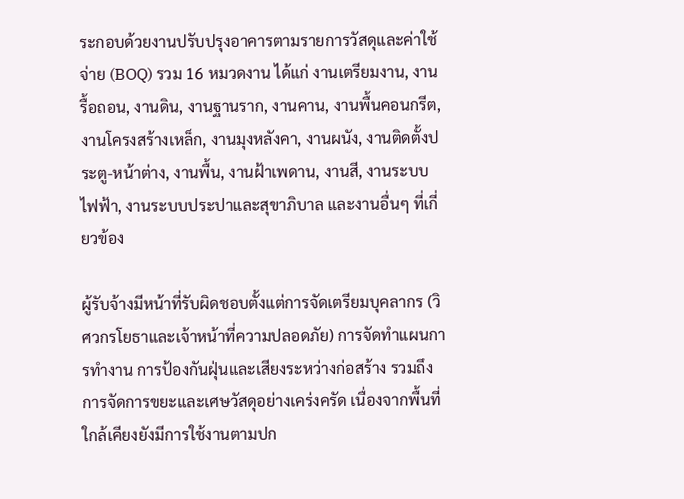ระกอบด้วยงานปรับปรุงอาคารตามรายการวัสดุและค่าใช้จ่าย (BOQ) รวม 16 หมวดงาน ได้แก่ งานเตรียมงาน, งานรื้อถอน, งานดิน, งานฐานราก, งานคาน, งานพื้นคอนกรีต, งานโครงสร้างเหล็ก, งานมุงหลังคา, งานผนัง, งานติดตั้งประตู-หน้าต่าง, งานพื้น, งานฝ้าเพดาน, งานสี, งานระบบไฟฟ้า, งานระบบประปาและสุขาภิบาล และงานอื่นๆ ที่เกี่ยวข้อง

ผู้รับจ้างมีหน้าที่รับผิดชอบตั้งแต่การจัดเตรียมบุคลากร (วิศวกรโยธาและเจ้าหน้าที่ความปลอดภัย) การจัดทำแผนการทำงาน การป้องกันฝุ่นและเสียงระหว่างก่อสร้าง รวมถึงการจัดการขยะและเศษวัสดุอย่างเคร่งครัด เนื่องจากพื้นที่ใกล้เคียงยังมีการใช้งานตามปก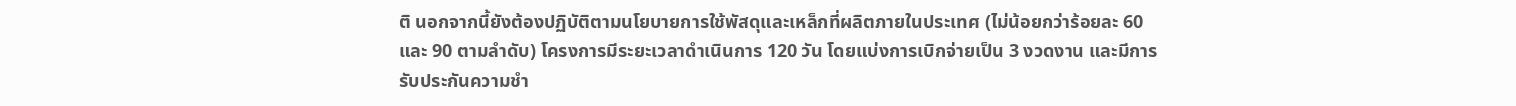ติ นอกจากนี้ยังต้องปฏิบัติตามนโยบายการใช้พัสดุและเหล็กที่ผลิตภายในประเทศ (ไม่น้อยกว่าร้อยละ 60 และ 90 ตามลำดับ) โครงการมีระยะเวลาดำเนินการ 120 วัน โดยแบ่งการเบิกจ่ายเป็น 3 งวดงาน และมีการรับประกันความชำ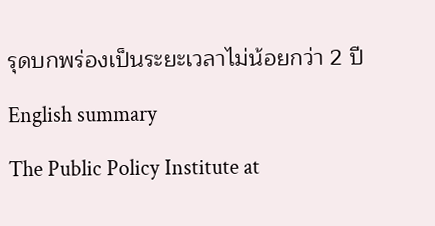รุดบกพร่องเป็นระยะเวลาไม่น้อยกว่า 2 ปี

English summary

The Public Policy Institute at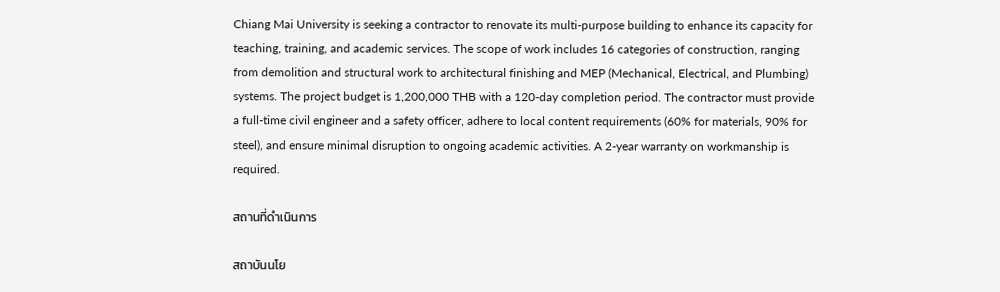Chiang Mai University is seeking a contractor to renovate its multi-purpose building to enhance its capacity for teaching, training, and academic services. The scope of work includes 16 categories of construction, ranging from demolition and structural work to architectural finishing and MEP (Mechanical, Electrical, and Plumbing) systems. The project budget is 1,200,000 THB with a 120-day completion period. The contractor must provide a full-time civil engineer and a safety officer, adhere to local content requirements (60% for materials, 90% for steel), and ensure minimal disruption to ongoing academic activities. A 2-year warranty on workmanship is required.

สถานที่ดำเนินการ

สถาบันนโย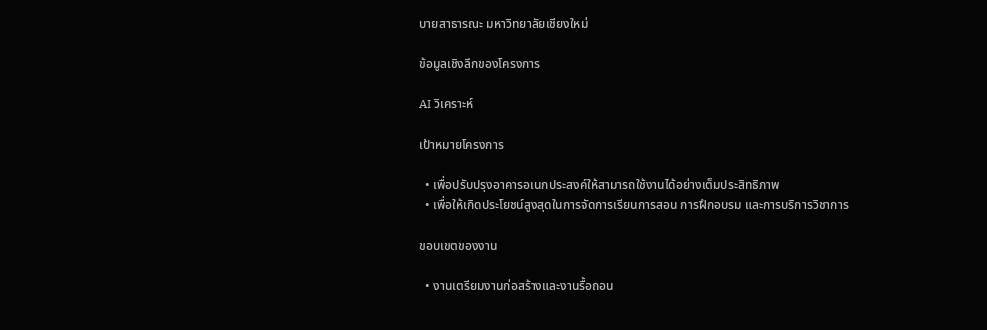บายสาธารณะ มหาวิทยาลัยเชียงใหม่

ข้อมูลเชิงลึกของโครงการ

AI วิเคราะห์

เป้าหมายโครงการ

  • เพื่อปรับปรุงอาคารอเนกประสงค์ให้สามารถใช้งานได้อย่างเต็มประสิทธิภาพ
  • เพื่อให้เกิดประโยชน์สูงสุดในการจัดการเรียนการสอน การฝึกอบรม และการบริการวิชาการ

ขอบเขตของงาน

  • งานเตรียมงานก่อสร้างและงานรื้อถอน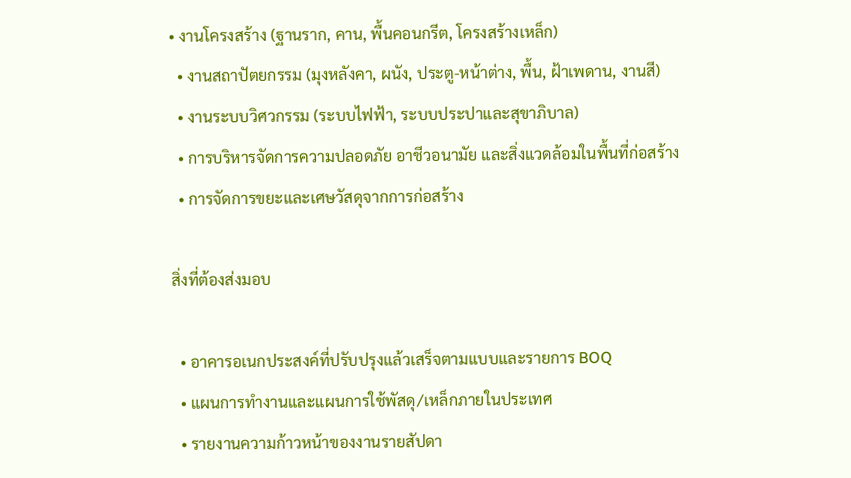• งานโครงสร้าง (ฐานราก, คาน, พื้นคอนกรีต, โครงสร้างเหล็ก)
  • งานสถาปัตยกรรม (มุงหลังคา, ผนัง, ประตู-หน้าต่าง, พื้น, ฝ้าเพดาน, งานสี)
  • งานระบบวิศวกรรม (ระบบไฟฟ้า, ระบบประปาและสุขาภิบาล)
  • การบริหารจัดการความปลอดภัย อาชีวอนามัย และสิ่งแวดล้อมในพื้นที่ก่อสร้าง
  • การจัดการขยะและเศษวัสดุจากการก่อสร้าง

สิ่งที่ต้องส่งมอบ

  • อาคารอเนกประสงค์ที่ปรับปรุงแล้วเสร็จตามแบบและรายการ BOQ
  • แผนการทำงานและแผนการใช้พัสดุ/เหล็กภายในประเทศ
  • รายงานความก้าวหน้าของงานรายสัปดา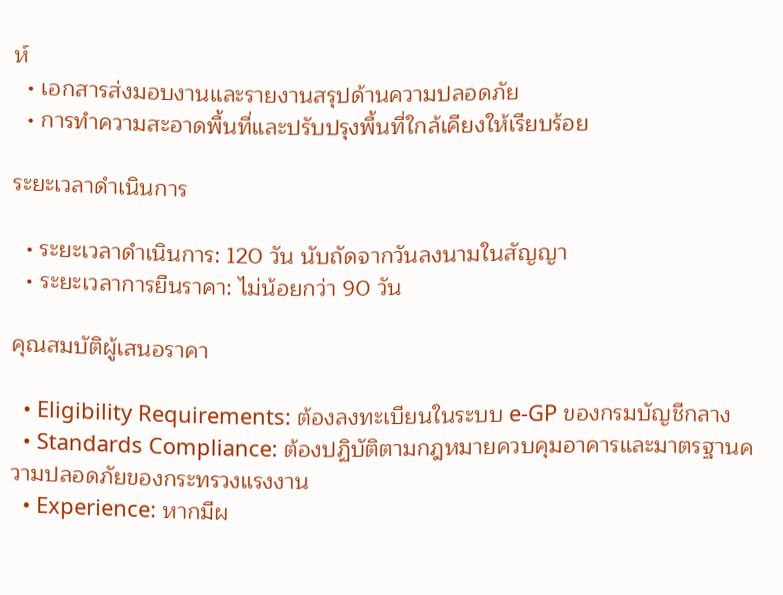ห์
  • เอกสารส่งมอบงานและรายงานสรุปด้านความปลอดภัย
  • การทำความสะอาดพื้นที่และปรับปรุงพื้นที่ใกล้เคียงให้เรียบร้อย

ระยะเวลาดำเนินการ

  • ระยะเวลาดำเนินการ: 120 วัน นับถัดจากวันลงนามในสัญญา
  • ระยะเวลาการยืนราคา: ไม่น้อยกว่า 90 วัน

คุณสมบัติผู้เสนอราคา

  • Eligibility Requirements: ต้องลงทะเบียนในระบบ e-GP ของกรมบัญชีกลาง
  • Standards Compliance: ต้องปฏิบัติตามกฎหมายควบคุมอาคารและมาตรฐานความปลอดภัยของกระทรวงแรงงาน
  • Experience: หากมีผ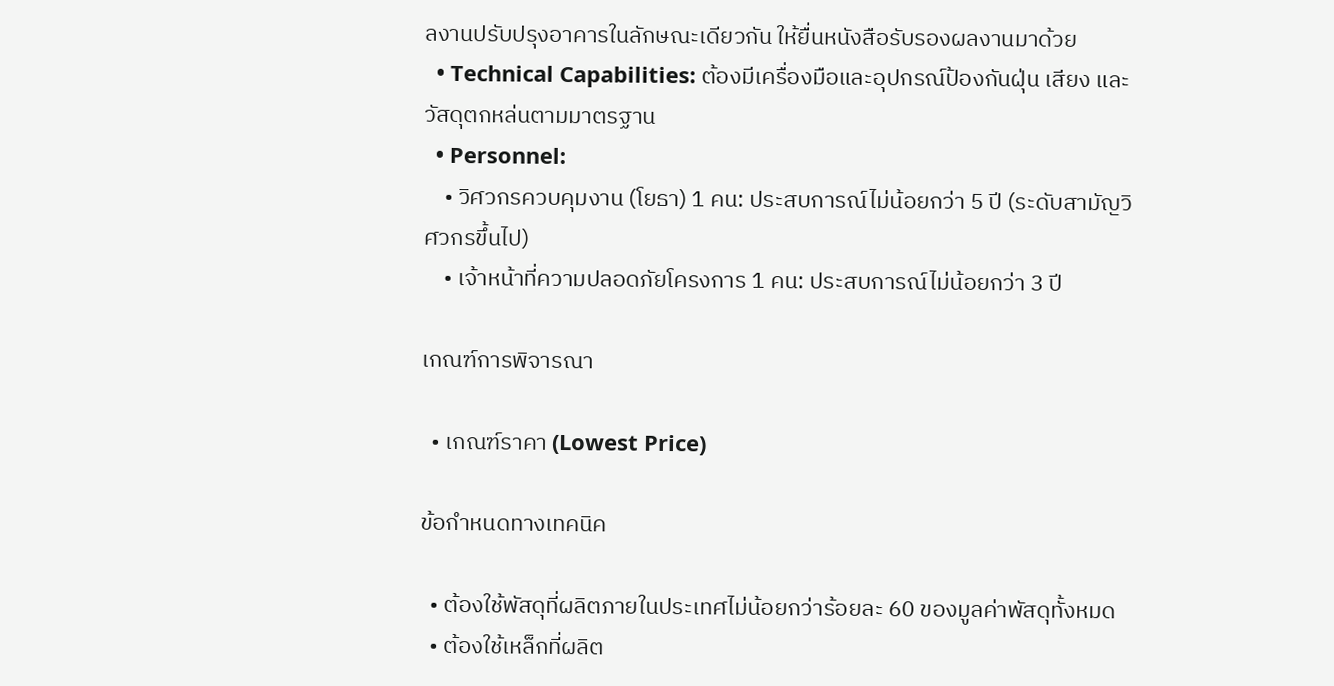ลงานปรับปรุงอาคารในลักษณะเดียวกัน ให้ยื่นหนังสือรับรองผลงานมาด้วย
  • Technical Capabilities: ต้องมีเครื่องมือและอุปกรณ์ป้องกันฝุ่น เสียง และวัสดุตกหล่นตามมาตรฐาน
  • Personnel:
    • วิศวกรควบคุมงาน (โยธา) 1 คน: ประสบการณ์ไม่น้อยกว่า 5 ปี (ระดับสามัญวิศวกรขึ้นไป)
    • เจ้าหน้าที่ความปลอดภัยโครงการ 1 คน: ประสบการณ์ไม่น้อยกว่า 3 ปี

เกณฑ์การพิจารณา

  • เกณฑ์ราคา (Lowest Price)

ข้อกำหนดทางเทคนิค

  • ต้องใช้พัสดุที่ผลิตภายในประเทศไม่น้อยกว่าร้อยละ 60 ของมูลค่าพัสดุทั้งหมด
  • ต้องใช้เหล็กที่ผลิต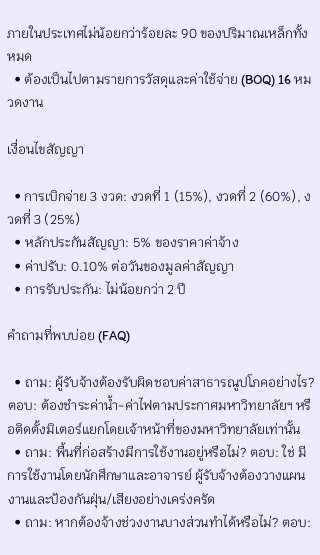ภายในประเทศไม่น้อยกว่าร้อยละ 90 ของปริมาณเหล็กทั้งหมด
  • ต้องเป็นไปตามรายการวัสดุและค่าใช้จ่าย (BOQ) 16 หมวดงาน

เงื่อนไขสัญญา

  • การเบิกจ่าย 3 งวด: งวดที่ 1 (15%), งวดที่ 2 (60%), งวดที่ 3 (25%)
  • หลักประกันสัญญา: 5% ของราคาค่าจ้าง
  • ค่าปรับ: 0.10% ต่อวันของมูลค่าสัญญา
  • การรับประกัน: ไม่น้อยกว่า 2 ปี

คำถามที่พบบ่อย (FAQ)

  • ถาม: ผู้รับจ้างต้องรับผิดชอบค่าสาธารณูปโภคอย่างไร? ตอบ: ต้องชำระค่าน้ำ-ค่าไฟตามประกาศมหาวิทยาลัยฯ หรือติดตั้งมิเตอร์แยกโดยเจ้าหน้าที่ของมหาวิทยาลัยเท่านั้น
  • ถาม: พื้นที่ก่อสร้างมีการใช้งานอยู่หรือไม่? ตอบ: ใช่ มีการใช้งานโดยนักศึกษาและอาจารย์ ผู้รับจ้างต้องวางแผนงานและป้องกันฝุ่น/เสียงอย่างเคร่งครัด
  • ถาม: หากต้องจ้างช่วงงานบางส่วนทำได้หรือไม่? ตอบ: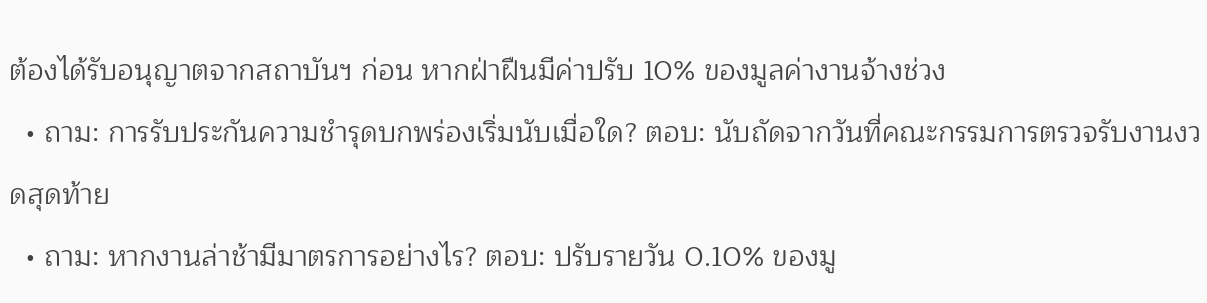ต้องได้รับอนุญาตจากสถาบันฯ ก่อน หากฝ่าฝืนมีค่าปรับ 10% ของมูลค่างานจ้างช่วง
  • ถาม: การรับประกันความชำรุดบกพร่องเริ่มนับเมื่อใด? ตอบ: นับถัดจากวันที่คณะกรรมการตรวจรับงานงวดสุดท้าย
  • ถาม: หากงานล่าช้ามีมาตรการอย่างไร? ตอบ: ปรับรายวัน 0.10% ของมู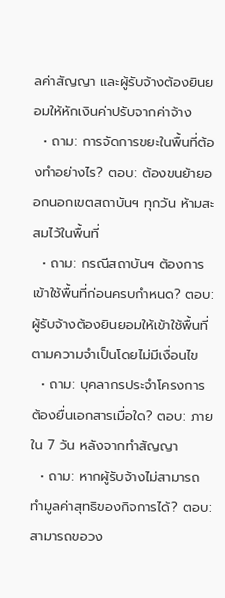ลค่าสัญญา และผู้รับจ้างต้องยินยอมให้หักเงินค่าปรับจากค่าจ้าง
  • ถาม: การจัดการขยะในพื้นที่ต้องทำอย่างไร? ตอบ: ต้องขนย้ายออกนอกเขตสถาบันฯ ทุกวัน ห้ามสะสมไว้ในพื้นที่
  • ถาม: กรณีสถาบันฯ ต้องการเข้าใช้พื้นที่ก่อนครบกำหนด? ตอบ: ผู้รับจ้างต้องยินยอมให้เข้าใช้พื้นที่ตามความจำเป็นโดยไม่มีเงื่อนไข
  • ถาม: บุคลากรประจำโครงการต้องยื่นเอกสารเมื่อใด? ตอบ: ภายใน 7 วัน หลังจากทำสัญญา
  • ถาม: หากผู้รับจ้างไม่สามารถทำมูลค่าสุทธิของกิจการได้? ตอบ: สามารถขอวง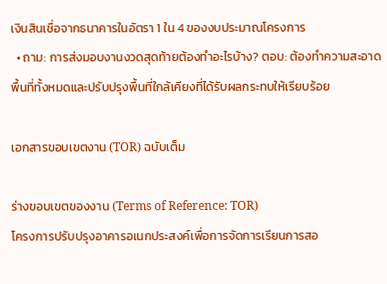เงินสินเชื่อจากธนาคารในอัตรา 1 ใน 4 ของงบประมาณโครงการ
  • ถาม: การส่งมอบงานงวดสุดท้ายต้องทำอะไรบ้าง? ตอบ: ต้องทำความสะอาดพื้นที่ทั้งหมดและปรับปรุงพื้นที่ใกล้เคียงที่ได้รับผลกระทบให้เรียบร้อย

เอกสารขอบเขตงาน (TOR) ฉบับเต็ม

ร่างขอบเขตของงาน (Terms of Reference: TOR)
โครงการปรับปรุงอาคารอเนกประสงค์เพื่อการจัดการเรียนการสอ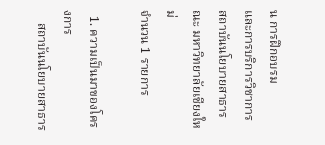น การฝึกอบรม
และการบริการวิชาการ สถาบันนโยบายสาธารณะ มหาวิทยาลัยเชียงใหม่
จํานวน 1 รายการ

  1. ความเป็นมาของโครงการ
    สถาบันนโยบายสาธาร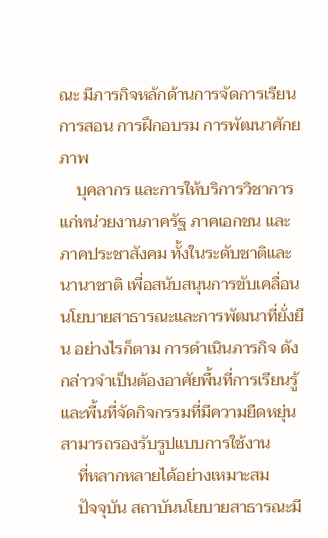ณะ มีภารกิจหลักด้านการจัดการเรียนการสอน การฝึกอบรม การพัฒนาศักยภาพ
    บุคลากร และการให้บริการวิชาการแก่หน่วยงานภาครัฐ ภาคเอกชน และภาคประชาสังคม ทั้งในระดับชาติและ นานาชาติ เพื่อสนับสนุนการขับเคลื่อนนโยบายสาธารณะและการพัฒนาที่ยั่งยืน อย่างไรก็ตาม การดําเนินภารกิจ ดังกล่าวจําเป็นต้องอาศัยพื้นที่การเรียนรู้และพื้นที่จัดกิจกรรมที่มีความยืดหยุ่น สามารถรองรับรูปแบบการใช้งาน
    ที่หลากหลายได้อย่างเหมาะสม
    ปัจจุบัน สถาบันนโยบายสาธารณะมี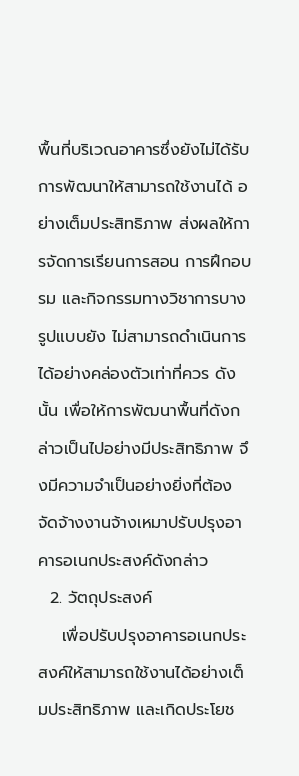พื้นที่บริเวณอาคารซึ่งยังไม่ได้รับการพัฒนาให้สามารถใช้งานได้ อย่างเต็มประสิทธิภาพ ส่งผลให้การจัดการเรียนการสอน การฝึกอบรม และกิจกรรมทางวิชาการบางรูปแบบยัง ไม่สามารถดําเนินการได้อย่างคล่องตัวเท่าที่ควร ดังนั้น เพื่อให้การพัฒนาพื้นที่ดังกล่าวเป็นไปอย่างมีประสิทธิภาพ จึงมีความจําเป็นอย่างยิ่งที่ต้องจัดจ้างงานจ้างเหมาปรับปรุงอาคารอเนกประสงค์ดังกล่าว
  2. วัตถุประสงค์
    เพื่อปรับปรุงอาคารอเนกประสงค์ให้สามารถใช้งานได้อย่างเต็มประสิทธิภาพ และเกิดประโยช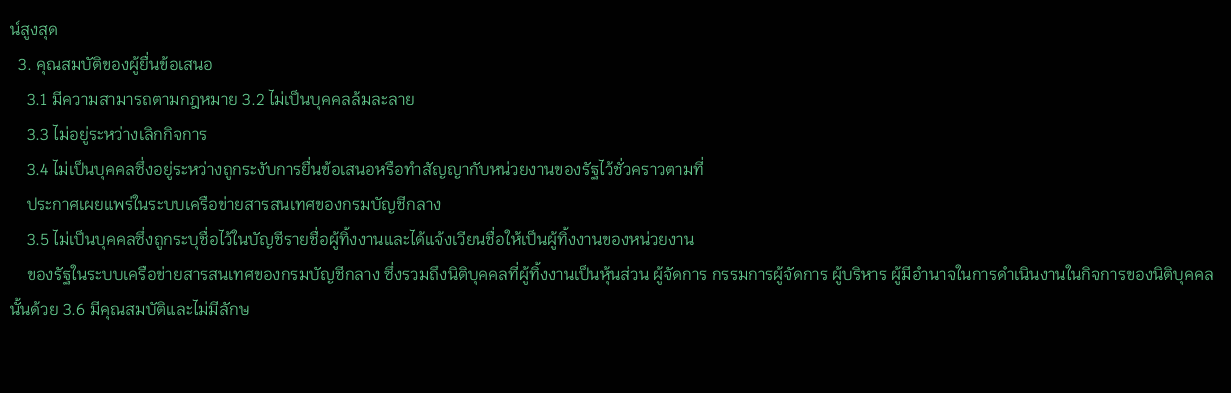น์สูงสุด
  3. คุณสมบัติของผู้ยื่นข้อเสนอ
    3.1 มีความสามารถตามกฎหมาย 3.2 ไม่เป็นบุคคลล้มละลาย
    3.3 ไม่อยู่ระหว่างเลิกกิจการ
    3.4 ไม่เป็นบุคคลซึ่งอยู่ระหว่างถูกระงับการยื่นข้อเสนอหรือทําสัญญากับหน่วยงานของรัฐไว้ชั่วคราวตามที่
    ประกาศเผยแพร่ในระบบเครือข่ายสารสนเทศของกรมบัญชีกลาง
    3.5 ไม่เป็นบุคคลซึ่งถูกระบุชื่อไว้ในบัญชีรายชื่อผู้ทิ้งงานและได้แจ้งเวียนชื่อให้เป็นผู้ทิ้งงานของหน่วยงาน
    ของรัฐในระบบเครือข่ายสารสนเทศของกรมบัญชีกลาง ซึ่งรวมถึงนิติบุคคลที่ผู้ทิ้งงานเป็นหุ้นส่วน ผู้จัดการ กรรมการผู้จัดการ ผู้บริหาร ผู้มีอํานาจในการดําเนินงานในกิจการของนิติบุคคลนั้นด้วย 3.6 มีคุณสมบัติและไม่มีลักษ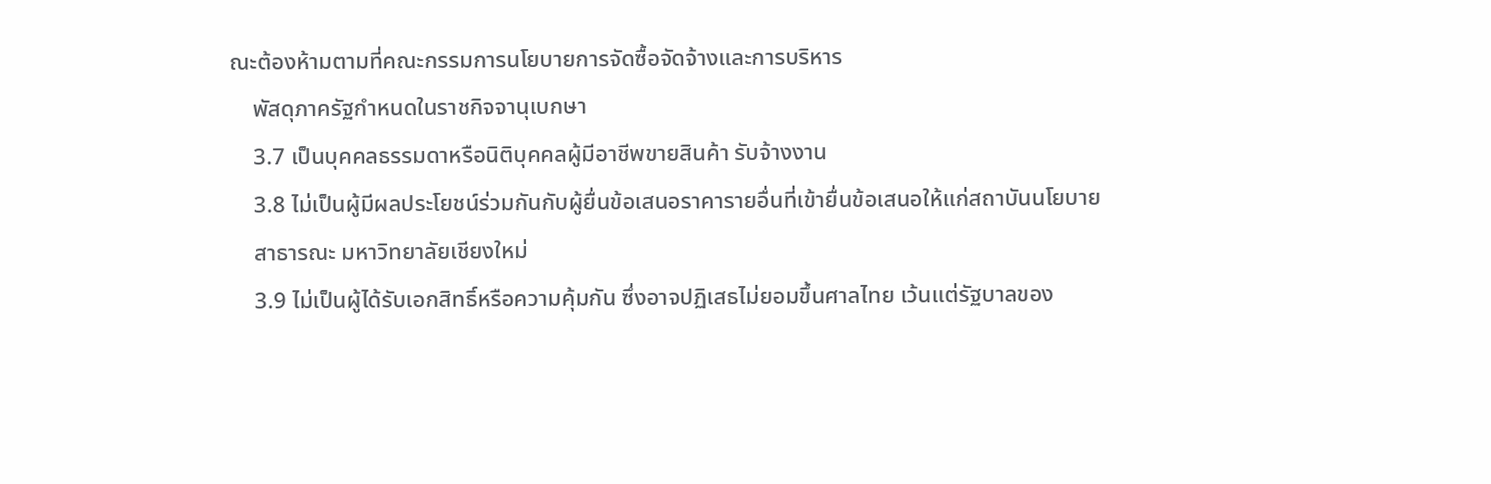ณะต้องห้ามตามที่คณะกรรมการนโยบายการจัดซื้อจัดจ้างและการบริหาร
    พัสดุภาครัฐกําหนดในราชกิจจานุเบกษา
    3.7 เป็นบุคคลธรรมดาหรือนิติบุคคลผู้มีอาชีพขายสินค้า รับจ้างงาน
    3.8 ไม่เป็นผู้มีผลประโยชน์ร่วมกันกับผู้ยื่นข้อเสนอราคารายอื่นที่เข้ายื่นข้อเสนอให้แก่สถาบันนโยบาย
    สาธารณะ มหาวิทยาลัยเชียงใหม่
    3.9 ไม่เป็นผู้ได้รับเอกสิทธิ์หรือความคุ้มกัน ซึ่งอาจปฏิเสธไม่ยอมขึ้นศาลไทย เว้นแต่รัฐบาลของ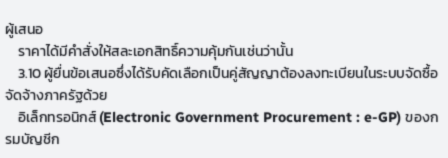ผู้เสนอ
    ราคาได้มีคําสั่งให้สละเอกสิทธิ์ความคุ้มกันเช่นว่านั้น
    3.10 ผู้ยื่นข้อเสนอซึ่งได้รับคัดเลือกเป็นคู่สัญญาต้องลงทะเบียนในระบบจัดซื้อจัดจ้างภาครัฐด้วย
    อิเล็กทรอนิกส์ (Electronic Government Procurement : e-GP) ของกรมบัญชีก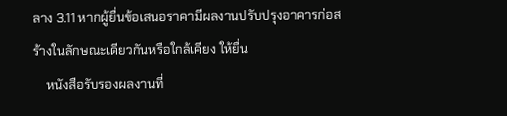ลาง 3.11 หากผู้ยื่นข้อเสนอราคามีผลงานปรับปรุงอาคารก่อสร้างในลักษณะเดียวกันหรือใกล้เคียง ให้ยื่น
    หนังสือรับรองผลงานที่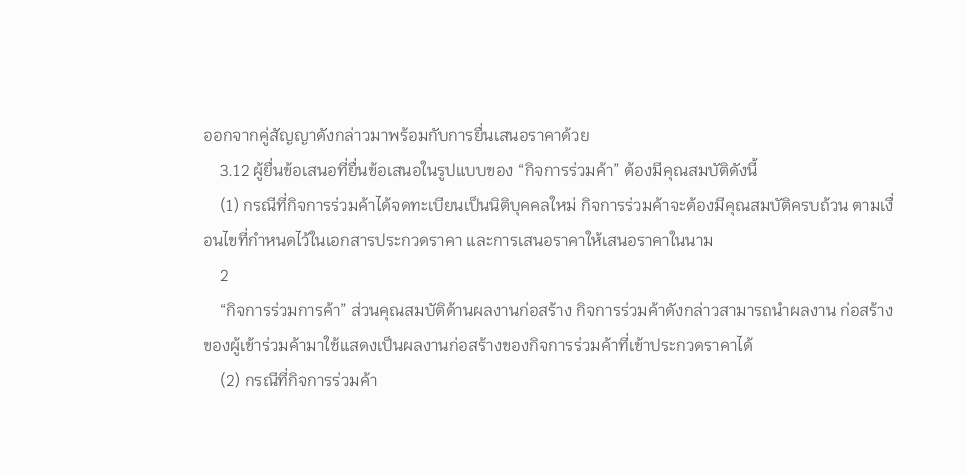ออกจากคู่สัญญาดังกล่าวมาพร้อมกับการยื่นเสนอราคาด้วย
    3.12 ผู้ยื่นข้อเสนอที่ยื่นข้อเสนอในรูปแบบของ “กิจการร่วมค้า” ต้องมีคุณสมบัติดังนี้
    (1) กรณีที่กิจการร่วมค้าได้จดทะเบียนเป็นนิติบุคคลใหม่ กิจการร่วมค้าจะต้องมีคุณสมบัติครบถ้วน ตามเงื่อนไขที่กําหนดไว้ในเอกสารประกวดราคา และการเสนอราคาให้เสนอราคาในนาม
    2
    “กิจการร่วมการค้า” ส่วนคุณสมบัติด้านผลงานก่อสร้าง กิจการร่วมค้าดังกล่าวสามารถนําผลงาน ก่อสร้างของผู้เข้าร่วมค้ามาใช้แสดงเป็นผลงานก่อสร้างของกิจการร่วมค้าที่เข้าประกวดราคาได้
    (2) กรณีที่กิจการร่วมค้า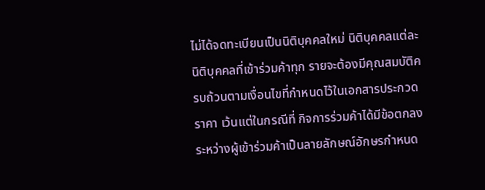ไม่ได้จดทะเบียนเป็นนิติบุคคลใหม่ นิติบุคคลแต่ละนิติบุคคลที่เข้าร่วมค้าทุก รายจะต้องมีคุณสมบัติครบถ้วนตามเงื่อนไขที่กําหนดไว้ในเอกสารประกวดราคา เว้นแต่ในกรณีที่ กิจการร่วมค้าได้มีข้อตกลงระหว่างผู้เข้าร่วมค้าเป็นลายลักษณ์อักษรกําหนด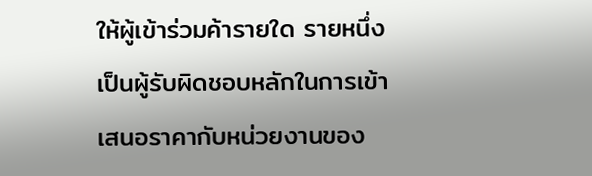ให้ผู้เข้าร่วมค้ารายใด รายหนึ่งเป็นผู้รับผิดชอบหลักในการเข้าเสนอราคากับหน่วยงานของ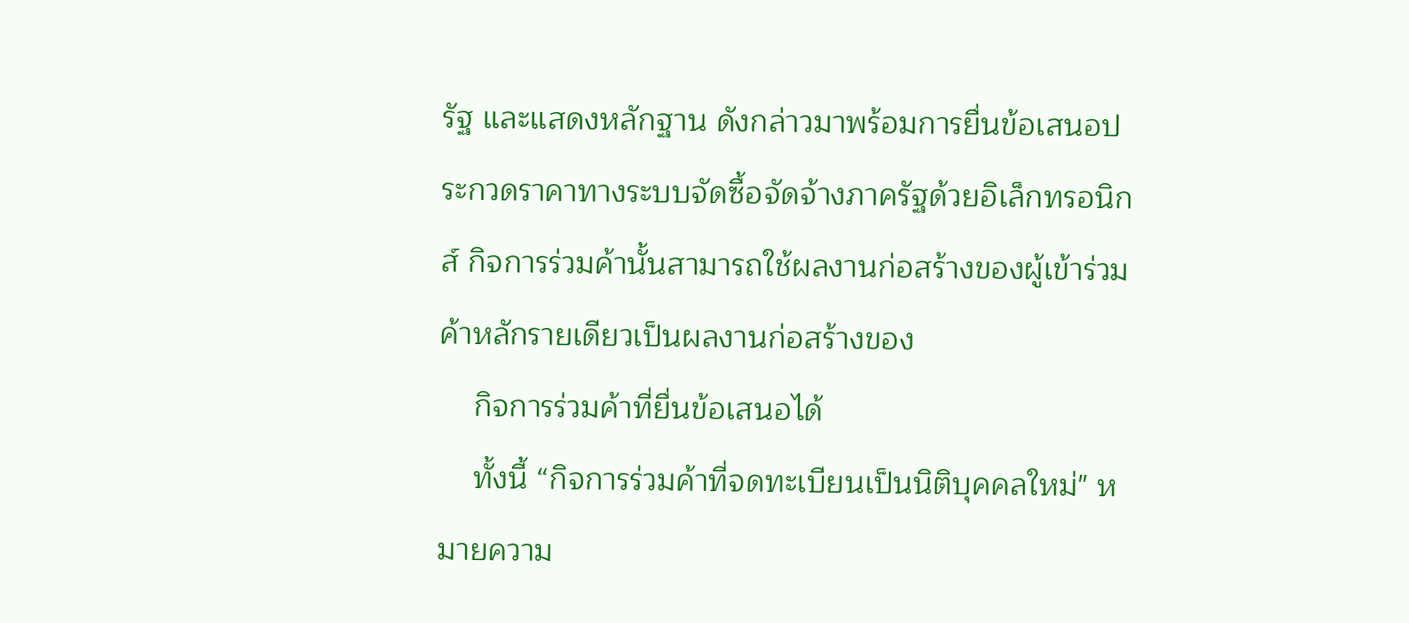รัฐ และแสดงหลักฐาน ดังกล่าวมาพร้อมการยื่นข้อเสนอประกวดราคาทางระบบจัดซื้อจัดจ้างภาครัฐด้วยอิเล็กทรอนิกส์ กิจการร่วมค้านั้นสามารถใช้ผลงานก่อสร้างของผู้เข้าร่วมค้าหลักรายเดียวเป็นผลงานก่อสร้างของ
    กิจการร่วมค้าที่ยื่นข้อเสนอได้
    ทั้งนี้ “กิจการร่วมค้าที่จดทะเบียนเป็นนิติบุคคลใหม่" หมายความ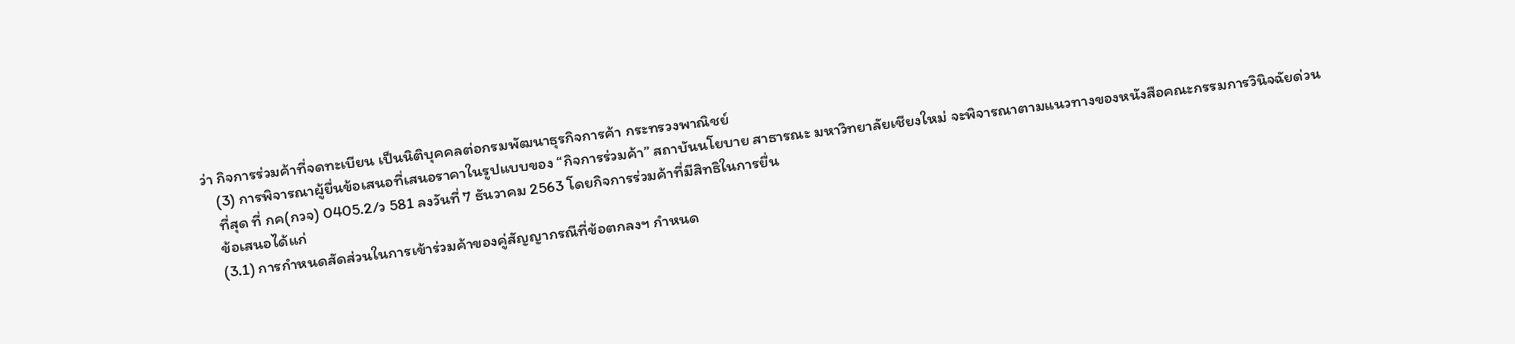ว่า กิจการร่วมค้าที่จดทะเบียน เป็นนิติบุคคลต่อกรมพัฒนาธุรกิจการค้า กระทรวงพาณิชย์
    (3) การพิจารณาผู้ยื่นข้อเสนอที่เสนอราคาในรูปแบบของ “กิจการร่วมค้า” สถาบันนโยบาย สาธารณะ มหาวิทยาลัยเชียงใหม่ จะพิจารณาตามแนวทางของหนังสือคณะกรรมการวินิจฉัยด่วน
    ที่สุด ที่ กค(กวจ) 0405.2/ว 581 ลงวันที่ 7 ธันวาคม 2563 โดยกิจการร่วมค้าที่มีสิทธิในการยื่น
    ข้อเสนอได้แก่
    (3.1) การกําหนดสัดส่วนในการเข้าร่วมค้าของคู่สัญญากรณีที่ข้อตกลงฯ กําหนด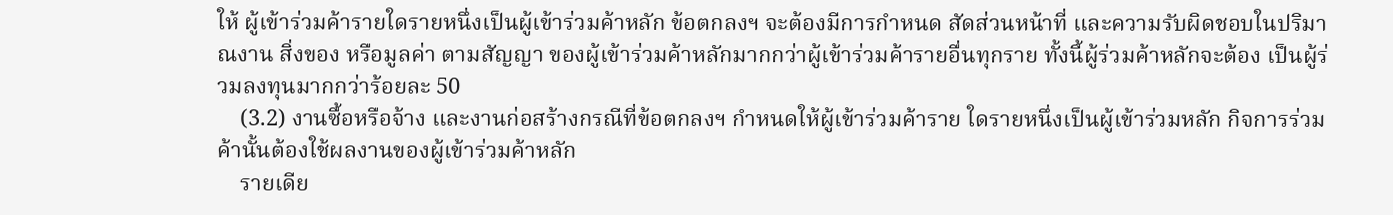ให้ ผู้เข้าร่วมค้ารายใดรายหนึ่งเป็นผู้เข้าร่วมค้าหลัก ข้อตกลงฯ จะต้องมีการกําหนด สัดส่วนหน้าที่ และความรับผิดชอบในปริมาณงาน สิ่งของ หรือมูลค่า ตามสัญญา ของผู้เข้าร่วมค้าหลักมากกว่าผู้เข้าร่วมค้ารายอื่นทุกราย ทั้งนี้ผู้ร่วมค้าหลักจะต้อง เป็นผู้ร่วมลงทุนมากกว่าร้อยละ 50
    (3.2) งานซื้อหรือจ้าง และงานก่อสร้างกรณีที่ข้อตกลงฯ กําหนดให้ผู้เข้าร่วมค้าราย ใดรายหนึ่งเป็นผู้เข้าร่วมหลัก กิจการร่วมค้านั้นต้องใช้ผลงานของผู้เข้าร่วมค้าหลัก
    รายเดีย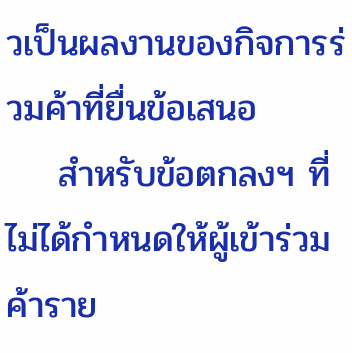วเป็นผลงานของกิจการร่วมค้าที่ยื่นข้อเสนอ
    สําหรับข้อตกลงฯ ที่ไม่ได้กําหนดให้ผู้เข้าร่วมค้าราย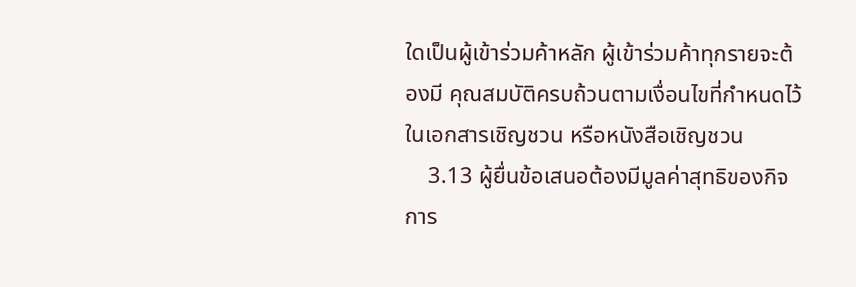ใดเป็นผู้เข้าร่วมค้าหลัก ผู้เข้าร่วมค้าทุกรายจะต้องมี คุณสมบัติครบถ้วนตามเงื่อนไขที่กําหนดไว้ในเอกสารเชิญชวน หรือหนังสือเชิญชวน
    3.13 ผู้ยื่นข้อเสนอต้องมีมูลค่าสุทธิของกิจการ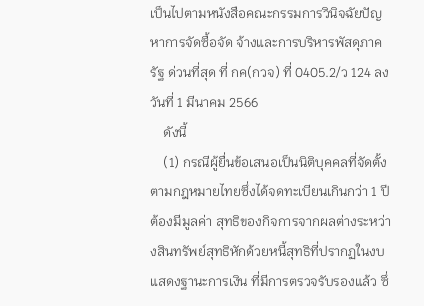เป็นไปตามหนังสือคณะกรรมการวินิจฉัยปัญหาการจัดซื้อจัด จ้างและการบริหารพัสดุภาครัฐ ด่วนที่สุด ที่ กค(กวจ) ที่ 0405.2/ว 124 ลงวันที่ 1 มีนาคม 2566
    ดังนี้
    (1) กรณีผู้ยื่นข้อเสนอเป็นนิติบุคคลที่จัดตั้งตามกฎหมายไทยซึ่งได้จดทะเบียนเกินกว่า 1 ปี ต้องมีมูลค่า สุทธิของกิจการจากผลต่างระหว่างสินทรัพย์สุทธิหักด้วยหนี้สุทธิที่ปรากฏในงบแสดงฐานะการเงิน ที่มีการตรวจรับรองแล้ว ซึ่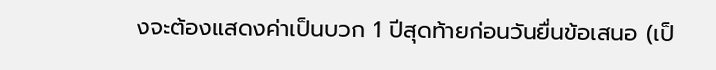งจะต้องแสดงค่าเป็นบวก 1 ปีสุดท้ายก่อนวันยื่นข้อเสนอ (เป็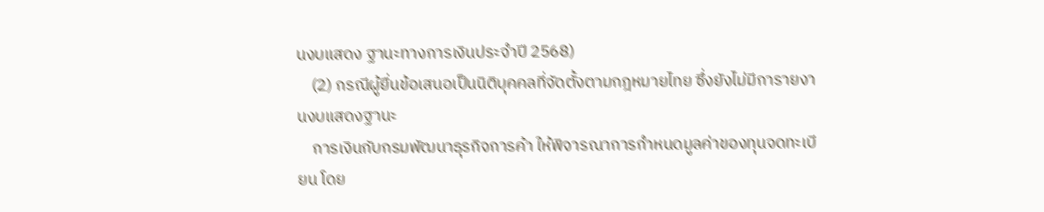นงบแสดง ฐานะทางการเงินประจําปี 2568)
    (2) กรณีผู้ยื่นข้อเสนอเป็นนิติบุคคลที่จัดตั้งตามกฎหมายไทย ซึ่งยังไม่มีการายงานงบแสดงฐานะ
    การเงินกับกรมพัฒนาธุรกิจการค้า ให้พิจารณาการกําหนดมูลค่าของทุนจดทะเบียน โดย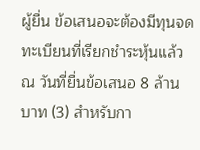ผู้ยื่น ข้อเสนอจะต้องมีทุนจดทะเบียนที่เรียกชําระหุ้นแล้ว ณ วันที่ยื่นข้อเสนอ 8 ล้านบาท (3) สําหรับกา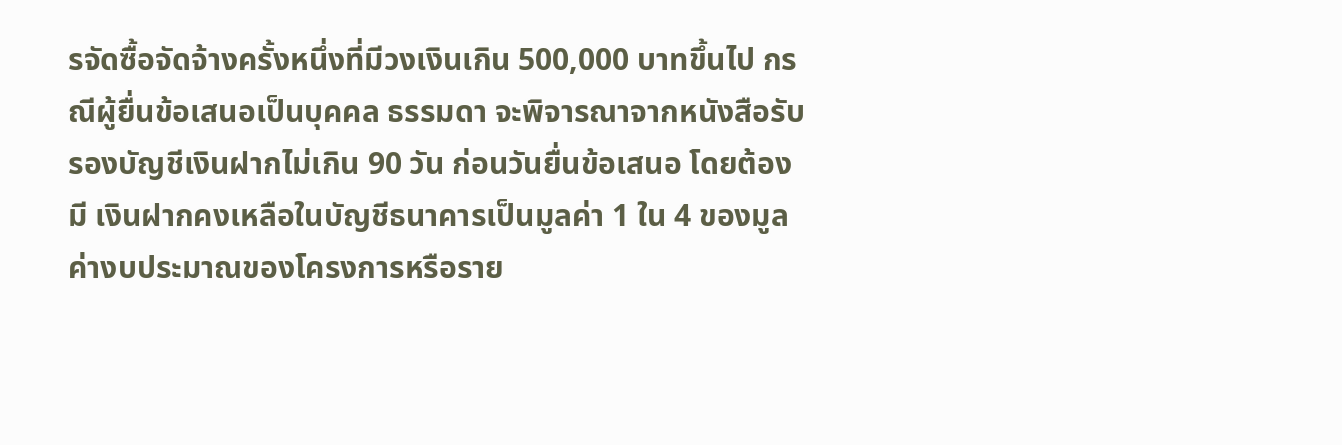รจัดซื้อจัดจ้างครั้งหนึ่งที่มีวงเงินเกิน 500,000 บาทขึ้นไป กรณีผู้ยื่นข้อเสนอเป็นบุคคล ธรรมดา จะพิจารณาจากหนังสือรับรองบัญชีเงินฝากไม่เกิน 90 วัน ก่อนวันยื่นข้อเสนอ โดยต้องมี เงินฝากคงเหลือในบัญชีธนาคารเป็นมูลค่า 1 ใน 4 ของมูลค่างบประมาณของโครงการหรือราย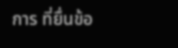การ ที่ยื่นข้อ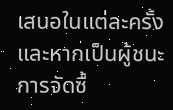เสนอในแต่ละครั้ง และหากเป็นผู้ชนะการจัดซื้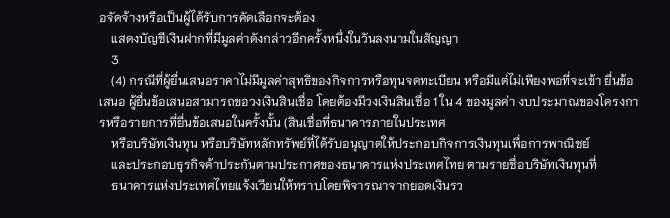อจัดจ้างหรือเป็นผู้ได้รับการคัดเลือกจะต้อง
    แสดงบัญชีเงินฝากที่มีมูลค่าดังกล่าวอีกครั้งหนึ่งในวันลงนามในสัญญา
    3
    (4) กรณีที่ผู้ยื่นเสนอราคาไม่มีมูลค่าสุทธิของกิจการหรือทุนจดทะเบียน หรือมีแต่ไม่เพียงพอที่จะเข้า ยื่นข้อเสนอ ผู้ยื่นข้อเสนอสามารถขอวงเงินสินเชื่อ โดยต้องมีวงเงินสินเชื่อ 1 ใน 4 ของมูลค่า งบประมาณของโครงการหรือรายการที่ยื่นข้อเสนอในครั้งนั้น (สินเชื่อที่ธนาคารภายในประเทศ
    หรือบริษัทเงินทุน หรือบริษัทหลักทรัพย์ที่ได้รับอนุญาตให้ประกอบกิจการเงินทุนเพื่อการพาณิชย์
    และประกอบธุรกิจค้าประกันตามประกาศของธนาคารแห่งประเทศไทย ตามรายชื่อบริษัทเงินทุนที่
    ธนาคารแห่งประเทศไทยแจ้งเวียนให้ทราบโดยพิจารณาจากยอดเงินรว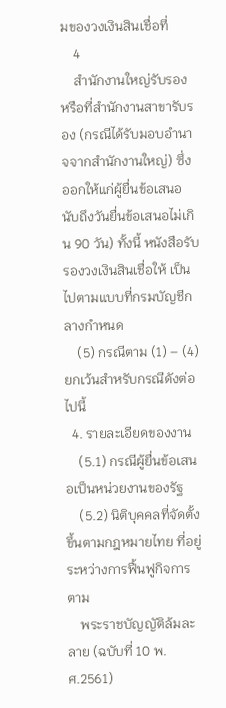มของวงเงินสินเชื่อที่
    4
    สํานักงานใหญ่รับรอง หรือที่สํานักงานสาขารับรอง (กรณีได้รับมอบอํานาจจากสํานักงานใหญ่) ซึ่ง ออกให้แก่ผู้ยื่นข้อเสนอ นับถึงวันยื่นข้อเสนอไม่เกิน 90 วัน) ทั้งนี้ หนังสือรับรองวงเงินสินเชื่อให้ เป็นไปตามแบบที่กรมบัญชีกลางกําหนด
    (5) กรณีตาม (1) – (4) ยกเว้นสําหรับกรณีดังต่อไปนี้
  4. รายละเอียดของงาน
    (5.1) กรณีผู้ยื่นข้อเสนอเป็นหน่วยงานของรัฐ
    (5.2) นิติบุคคลที่จัดตั้งขึ้นตามกฎหมายไทย ที่อยู่ระหว่างการฟื้นฟูกิจการตาม
    พระราชบัญญัติล้มละลาย (ฉบับที่ 10 พ.ศ.2561)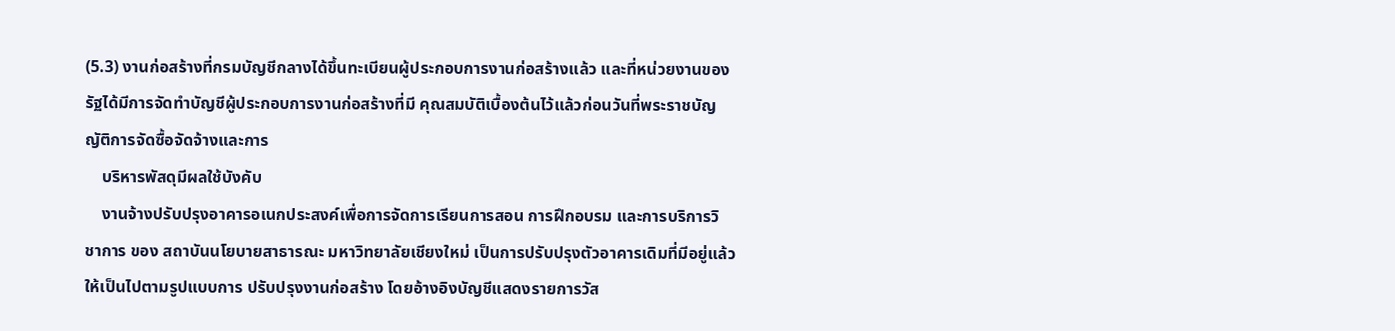(5.3) งานก่อสร้างที่กรมบัญชีกลางได้ขึ้นทะเบียนผู้ประกอบการงานก่อสร้างแล้ว และที่หน่วยงานของรัฐได้มีการจัดทําบัญชีผู้ประกอบการงานก่อสร้างที่มี คุณสมบัติเบื้องต้นไว้แล้วก่อนวันที่พระราชบัญญัติการจัดซื้อจัดจ้างและการ
    บริหารพัสดุมีผลใช้บังคับ
    งานจ้างปรับปรุงอาคารอเนกประสงค์เพื่อการจัดการเรียนการสอน การฝึกอบรม และการบริการวิชาการ ของ สถาบันนโยบายสาธารณะ มหาวิทยาลัยเชียงใหม่ เป็นการปรับปรุงตัวอาคารเดิมที่มีอยู่แล้ว ให้เป็นไปตามรูปแบบการ ปรับปรุงงานก่อสร้าง โดยอ้างอิงบัญชีแสดงรายการวัส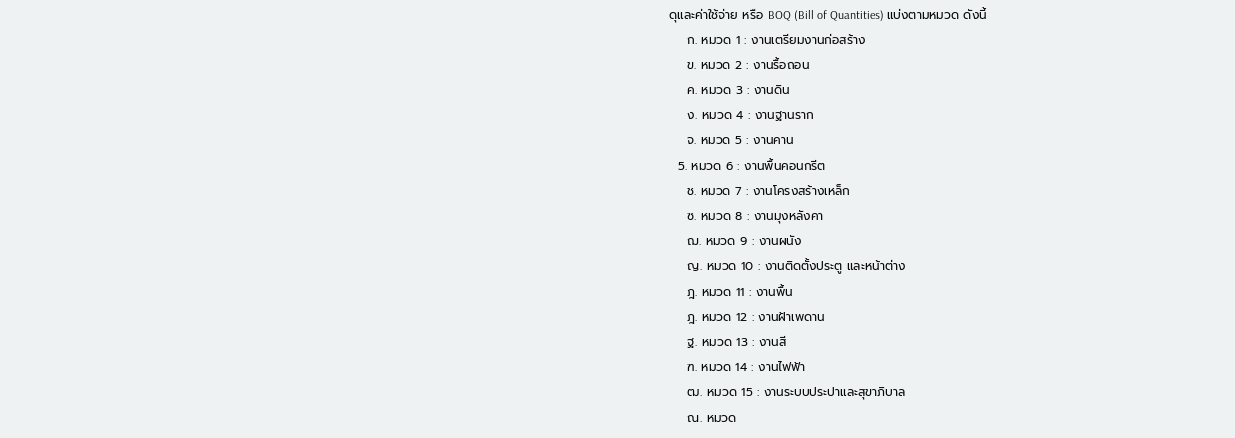ดุและค่าใช้จ่าย หรือ BOQ (Bill of Quantities) แบ่งตามหมวด ดังนี้
    ก. หมวด 1 : งานเตรียมงานก่อสร้าง
    ข. หมวด 2 : งานรื้อถอน
    ค. หมวด 3 : งานดิน
    ง. หมวด 4 : งานฐานราก
    จ. หมวด 5 : งานคาน
  5. หมวด 6 : งานพื้นคอนกรีต
    ช. หมวด 7 : งานโครงสร้างเหล็ก
    ซ. หมวด 8 : งานมุงหลังคา
    ฌ. หมวด 9 : งานผนัง
    ญ. หมวด 10 : งานติดตั้งประตู และหน้าต่าง
    ฎ. หมวด 11 : งานพื้น
    ฎ. หมวด 12 : งานฝ้าเพดาน
    ฐ. หมวด 13 : งานสี
    ฑ. หมวด 14 : งานไฟฟ้า
    ฒ. หมวด 15 : งานระบบประปาและสุขาภิบาล
    ณ. หมวด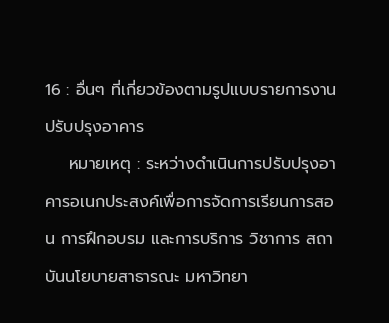16 : อื่นๆ ที่เกี่ยวข้องตามรูปแบบรายการงานปรับปรุงอาคาร
    หมายเหตุ : ระหว่างดําเนินการปรับปรุงอาคารอเนกประสงค์เพื่อการจัดการเรียนการสอน การฝึกอบรม และการบริการ วิชาการ สถาบันนโยบายสาธารณะ มหาวิทยา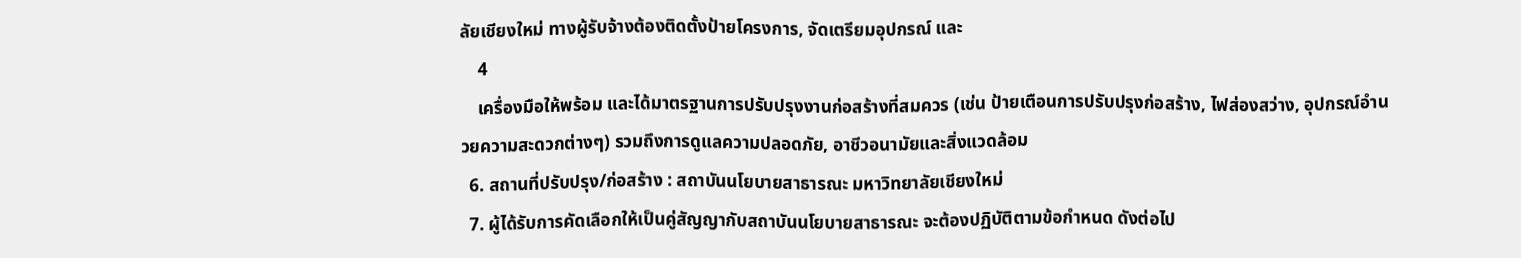ลัยเชียงใหม่ ทางผู้รับจ้างต้องติดตั้งป้ายโครงการ, จัดเตรียมอุปกรณ์ และ
    4
    เครื่องมือให้พร้อม และได้มาตรฐานการปรับปรุงงานก่อสร้างที่สมควร (เช่น ป้ายเตือนการปรับปรุงก่อสร้าง, ไฟส่องสว่าง, อุปกรณ์อํานวยความสะดวกต่างๆ) รวมถึงการดูแลความปลอดภัย, อาชีวอนามัยและสิ่งแวดล้อม
  6. สถานที่ปรับปรุง/ก่อสร้าง : สถาบันนโยบายสาธารณะ มหาวิทยาลัยเชียงใหม่
  7. ผู้ได้รับการคัดเลือกให้เป็นคู่สัญญากับสถาบันนโยบายสาธารณะ จะต้องปฏิบัติตามข้อกําหนด ดังต่อไป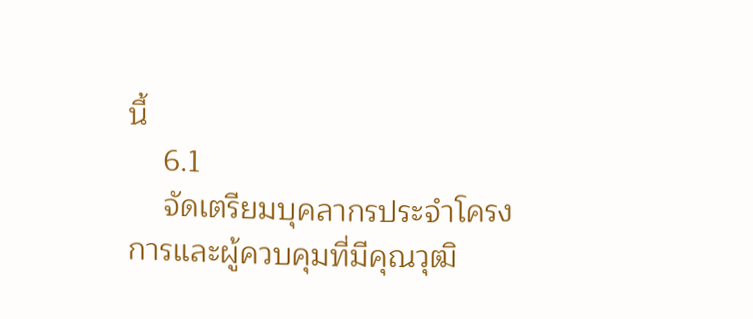นี้
    6.1
    จัดเตรียมบุคลากรประจําโครงการและผู้ควบคุมที่มีคุณวุฒิ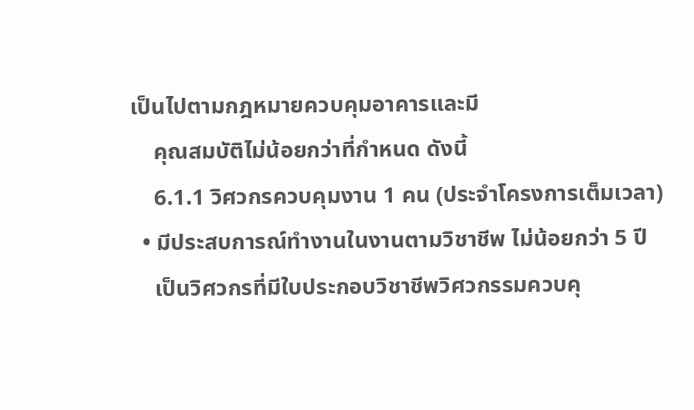เป็นไปตามกฎหมายควบคุมอาคารและมี
    คุณสมบัติไม่น้อยกว่าที่กําหนด ดังนี้
    6.1.1 วิศวกรควบคุมงาน 1 คน (ประจําโครงการเต็มเวลา)
  • มีประสบการณ์ทํางานในงานตามวิชาชีพ ไม่น้อยกว่า 5 ปี
    เป็นวิศวกรที่มีใบประกอบวิชาชีพวิศวกรรมควบคุ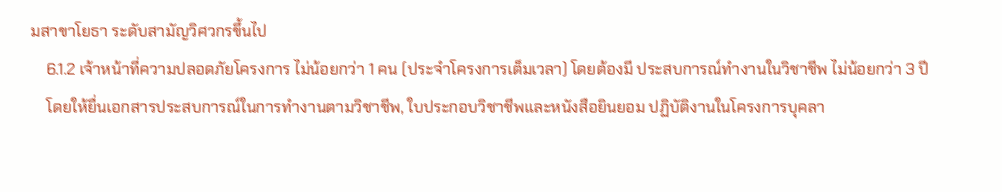มสาขาโยธา ระดับสามัญวิศวกรขึ้นไป
    6.1.2 เจ้าหน้าที่ความปลอดภัยโครงการ ไม่น้อยกว่า 1 คน (ประจําโครงการเต็มเวลา) โดยต้องมี ประสบการณ์ทํางานในวิชาชีพ ไม่น้อยกว่า 3 ปี
    โดยให้ยื่นเอกสารประสบการณ์ในการทํางานตามวิชาชีพ, ใบประกอบวิชาชีพและหนังสือยินยอม ปฏิบัติงานในโครงการบุคลา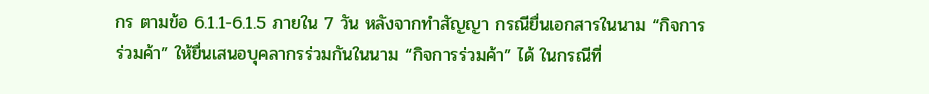กร ตามข้อ 6.1.1-6.1.5 ภายใน 7 วัน หลังจากทําสัญญา กรณียื่นเอกสารในนาม “กิจการร่วมค้า” ให้ยื่นเสนอบุคลากรร่วมกันในนาม “กิจการร่วมค้า” ได้ ในกรณีที่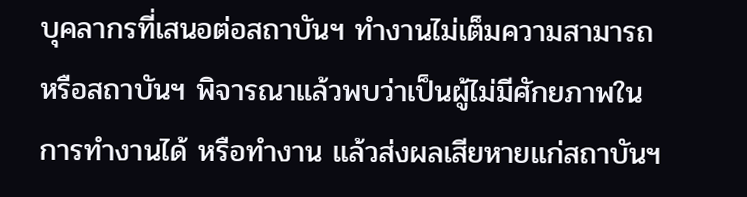บุคลากรที่เสนอต่อสถาบันฯ ทํางานไม่เต็มความสามารถ หรือสถาบันฯ พิจารณาแล้วพบว่าเป็นผู้ไม่มีศักยภาพในการทํางานได้ หรือทํางาน แล้วส่งผลเสียหายแก่สถาบันฯ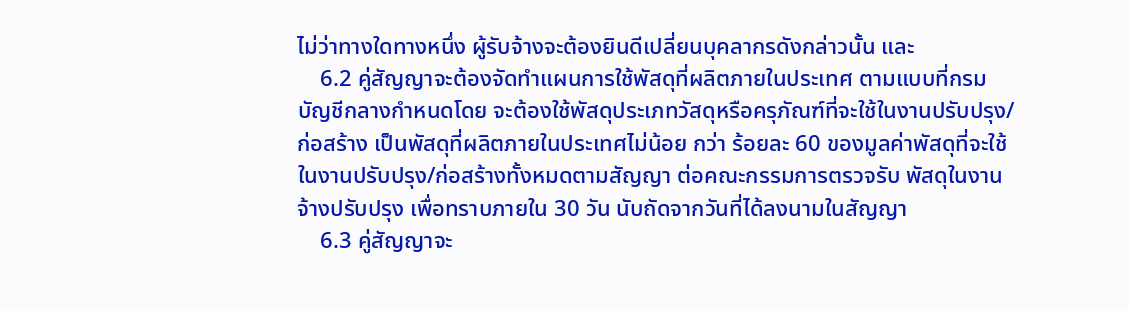ไม่ว่าทางใดทางหนึ่ง ผู้รับจ้างจะต้องยินดีเปลี่ยนบุคลากรดังกล่าวนั้น และ
    6.2 คู่สัญญาจะต้องจัดทําแผนการใช้พัสดุที่ผลิตภายในประเทศ ตามแบบที่กรมบัญชีกลางกําหนดโดย จะต้องใช้พัสดุประเภทวัสดุหรือครุภัณฑ์ที่จะใช้ในงานปรับปรุง/ก่อสร้าง เป็นพัสดุที่ผลิตภายในประเทศไม่น้อย กว่า ร้อยละ 60 ของมูลค่าพัสดุที่จะใช้ในงานปรับปรุง/ก่อสร้างทั้งหมดตามสัญญา ต่อคณะกรรมการตรวจรับ พัสดุในงานจ้างปรับปรุง เพื่อทราบภายใน 30 วัน นับถัดจากวันที่ได้ลงนามในสัญญา
    6.3 คู่สัญญาจะ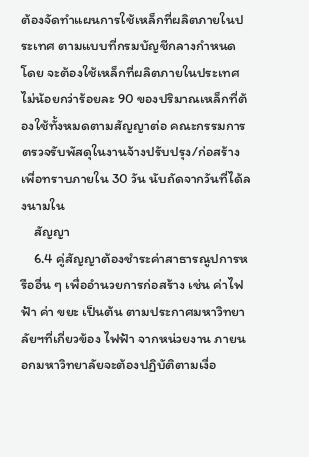ต้องจัดทําแผนการใช้เหล็กที่ผลิตภายในประเทศ ตามแบบที่กรมบัญชีกลางกําหนดโดย จะต้องใช้เหล็กที่ผลิตภายในประเทศ ไม่น้อยกว่าร้อยละ 90 ของปริมาณเหล็กที่ต้องใช้ทั้งหมดตามสัญญาต่อ คณะกรรมการตรวจรับพัสดุในงานจ้างปรับปรุง/ก่อสร้าง เพื่อทราบภายใน 30 วัน นับถัดจากวันที่ได้ลงนามใน
    สัญญา
    6.4 คู่สัญญาต้องชําระค่าสาธารณูปการหรืออื่น ๆ เพื่ออํานวยการก่อสร้าง เช่น ค่าไฟฟ้า ค่า ขยะ เป็นต้น ตามประกาศมหาวิทยาลัยฯที่เกี่ยวข้อง ไฟฟ้า จากหน่วยงาน ภายนอกมหาวิทยาลัยจะต้องปฏิบัติตามเงื่อ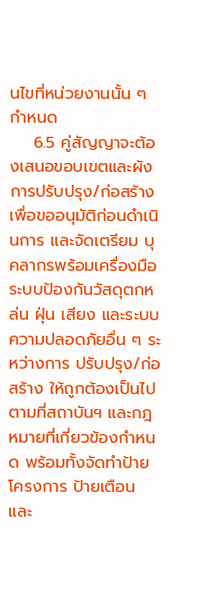นไขที่หน่วยงานนั้น ๆ กําหนด
    6.5 คู่สัญญาจะต้องเสนอขอบเขตและผังการปรับปรุง/ก่อสร้างเพื่อขออนุมัติก่อนดําเนินการ และจัดเตรียม บุคลากรพร้อมเครื่องมือ ระบบป้องกันวัสดุตกหล่น ฝุ่น เสียง และระบบความปลอดภัยอื่น ๆ ระหว่างการ ปรับปรุง/ก่อสร้าง ให้ถูกต้องเป็นไปตามที่สถาบันฯ และกฎหมายที่เกี่ยวข้องกําหนด พร้อมทั้งจัดทําป้าย โครงการ ป้ายเตือน และ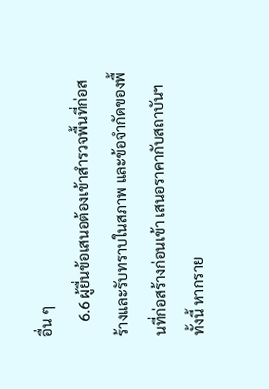อื่น ๆ
    6.6 ผู้ยื่นข้อเสนอต้องเข้าสํารวจพื้นที่ก่อสร้างและรับทราบในสภาพ และข้อจํากัดของพื้นที่ก่อสร้างก่อนเข้า เสนอราคากับสถาบันฯ ทั้งนี้ หากราย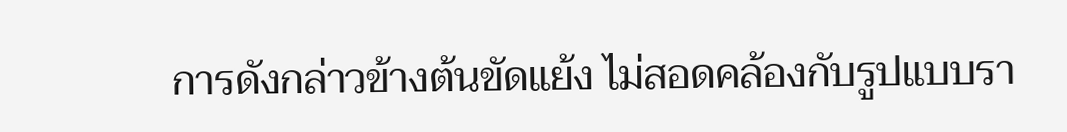การดังกล่าวข้างต้นขัดแย้ง ไม่สอดคล้องกับรูปแบบรา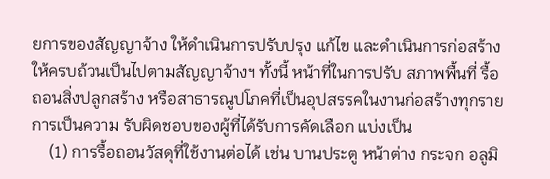ยการของสัญญาจ้าง ให้ดําเนินการปรับปรุง แก้ไข และดําเนินการก่อสร้างให้ครบถ้วนเป็นไปตามสัญญาจ้างฯ ทั้งนี้ หน้าที่ในการปรับ สภาพพื้นที่ รื้อถอนสิ่งปลูกสร้าง หรือสาธารณูปโภคที่เป็นอุปสรรคในงานก่อสร้างทุกรายการเป็นความ รับผิดชอบของผู้ที่ได้รับการคัดเลือก แบ่งเป็น
    (1) การรื้อถอนวัสดุที่ใช้งานต่อได้ เช่น บานประตู หน้าต่าง กระจก อลูมิ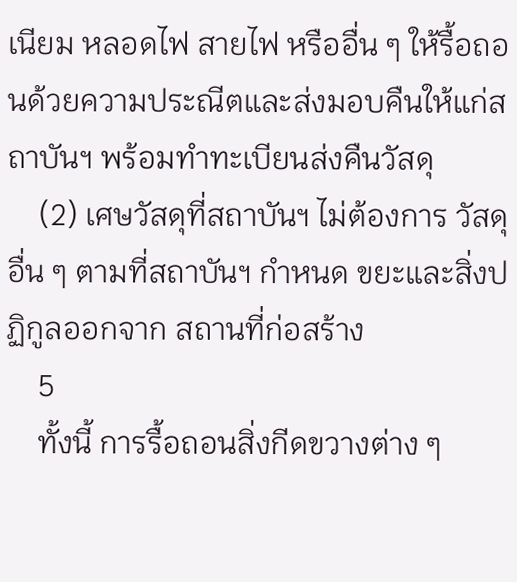เนียม หลอดไฟ สายไฟ หรืออื่น ๆ ให้รื้อถอนด้วยความประณีตและส่งมอบคืนให้แก่สถาบันฯ พร้อมทําทะเบียนส่งคืนวัสดุ
    (2) เศษวัสดุที่สถาบันฯ ไม่ต้องการ วัสดุอื่น ๆ ตามที่สถาบันฯ กําหนด ขยะและสิ่งปฏิกูลออกจาก สถานที่ก่อสร้าง
    5
    ทั้งนี้ การรื้อถอนสิ่งกีดขวางต่าง ๆ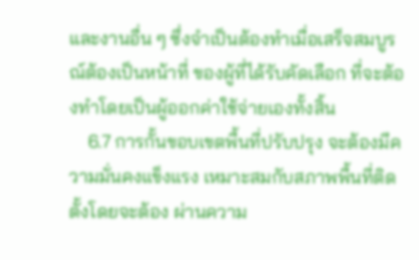และงานอื่น ๆ ซึ่งจําเป็นต้องทําเมื่อเสร็จสมบูรณ์ต้องเป็นหน้าที่ ของผู้ที่ได้รับคัดเลือก ที่จะต้องทําโดยเป็นผู้ออกค่าใช้จ่ายเองทั้งสิ้น
    6.7 การกั้นขอบเขตพื้นที่ปรับปรุง จะต้องมีความมั่นคงแข็งแรง เหมาะสมกับสภาพพื้นที่ติดตั้งโดยจะต้อง ผ่านความ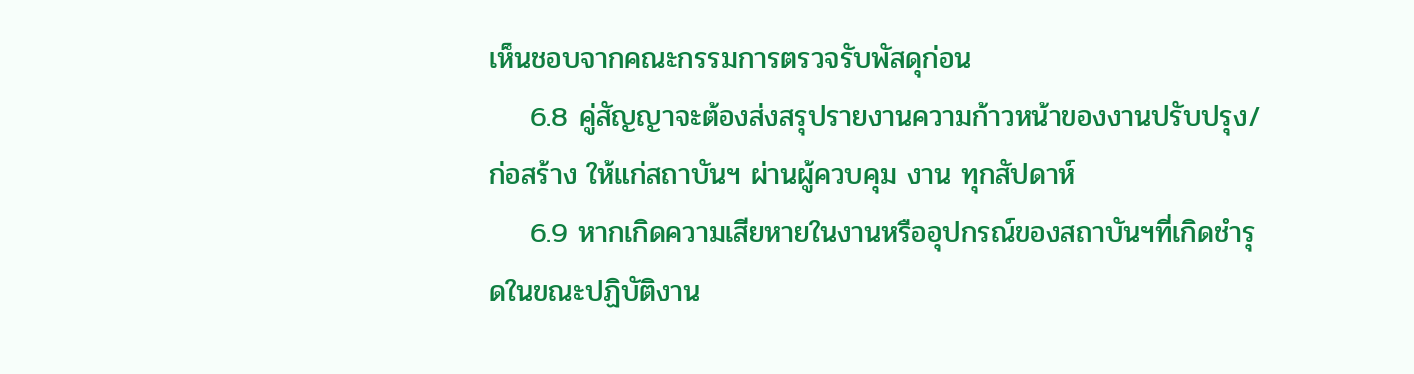เห็นชอบจากคณะกรรมการตรวจรับพัสดุก่อน
    6.8 คู่สัญญาจะต้องส่งสรุปรายงานความก้าวหน้าของงานปรับปรุง/ก่อสร้าง ให้แก่สถาบันฯ ผ่านผู้ควบคุม งาน ทุกสัปดาห์
    6.9 หากเกิดความเสียหายในงานหรืออุปกรณ์ของสถาบันฯที่เกิดชํารุดในขณะปฏิบัติงาน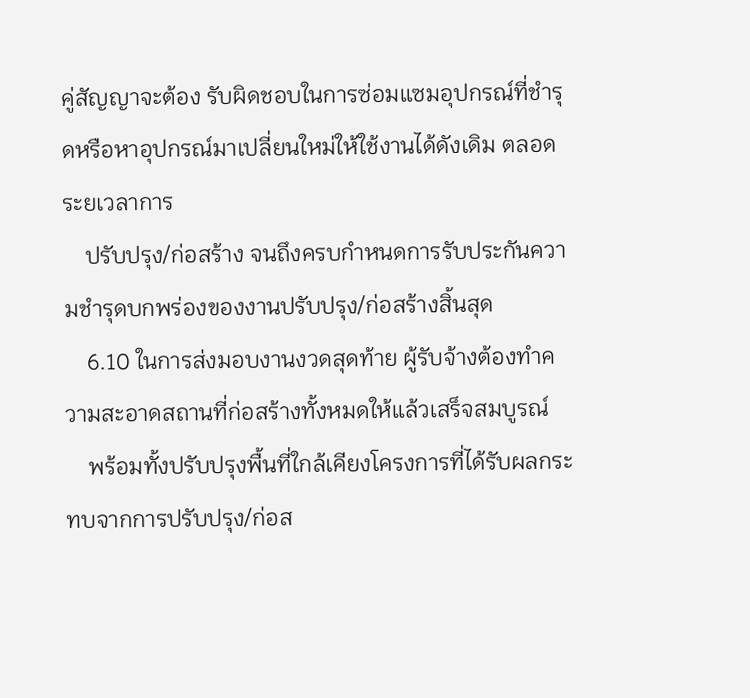คู่สัญญาจะต้อง รับผิดชอบในการซ่อมแซมอุปกรณ์ที่ชํารุดหรือหาอุปกรณ์มาเปลี่ยนใหม่ให้ใช้งานได้ดังเดิม ตลอดระยเวลาการ
    ปรับปรุง/ก่อสร้าง จนถึงครบกําหนดการรับประกันความชํารุดบกพร่องของงานปรับปรุง/ก่อสร้างสิ้นสุด
    6.10 ในการส่งมอบงานงวดสุดท้าย ผู้รับจ้างต้องทําความสะอาดสถานที่ก่อสร้างทั้งหมดให้แล้วเสร็จสมบูรณ์
    พร้อมทั้งปรับปรุงพื้นที่ใกล้เคียงโครงการที่ได้รับผลกระทบจากการปรับปรุง/ก่อส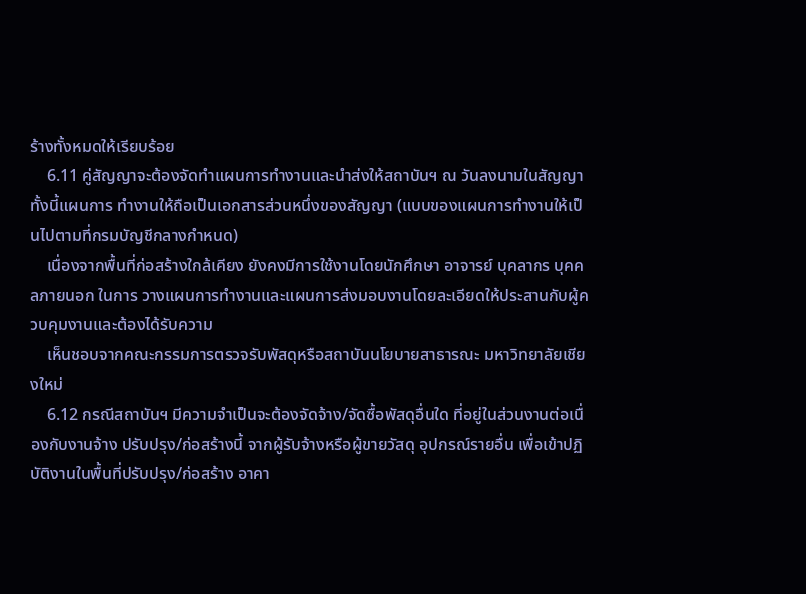ร้างทั้งหมดให้เรียบร้อย
    6.11 คู่สัญญาจะต้องจัดทําแผนการทํางานและนําส่งให้สถาบันฯ ณ วันลงนามในสัญญา ทั้งนี้แผนการ ทํางานให้ถือเป็นเอกสารส่วนหนึ่งของสัญญา (แบบของแผนการทํางานให้เป็นไปตามที่กรมบัญชีกลางกําหนด)
    เนื่องจากพื้นที่ก่อสร้างใกล้เคียง ยังคงมีการใช้งานโดยนักศึกษา อาจารย์ บุคลากร บุคคลภายนอก ในการ วางแผนการทํางานและแผนการส่งมอบงานโดยละเอียดให้ประสานกับผู้ควบคุมงานและต้องได้รับความ
    เห็นชอบจากคณะกรรมการตรวจรับพัสดุหรือสถาบันนโยบายสาธารณะ มหาวิทยาลัยเชียงใหม่
    6.12 กรณีสถาบันฯ มีความจําเป็นจะต้องจัดจ้าง/จัดซื้อพัสดุอื่นใด ที่อยู่ในส่วนงานต่อเนื่องกับงานจ้าง ปรับปรุง/ก่อสร้างนี้ จากผู้รับจ้างหรือผู้ขายวัสดุ อุปกรณ์รายอื่น เพื่อเข้าปฏิบัติงานในพื้นที่ปรับปรุง/ก่อสร้าง อาคา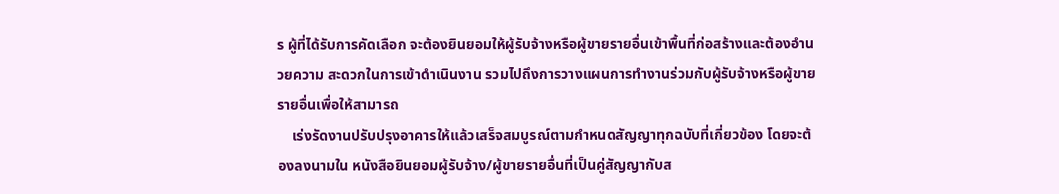ร ผู้ที่ได้รับการคัดเลือก จะต้องยินยอมให้ผู้รับจ้างหรือผู้ขายรายอื่นเข้าพื้นที่ก่อสร้างและต้องอํานวยความ สะดวกในการเข้าดําเนินงาน รวมไปถึงการวางแผนการทํางานร่วมกับผู้รับจ้างหรือผู้ขายรายอื่นเพื่อให้สามารถ
    เร่งรัดงานปรับปรุงอาคารให้แล้วเสร็จสมบูรณ์ตามกําหนดสัญญาทุกฉบับที่เกี่ยวข้อง โดยจะต้องลงนามใน หนังสือยินยอมผู้รับจ้าง/ผู้ขายรายอื่นที่เป็นคู่สัญญากับส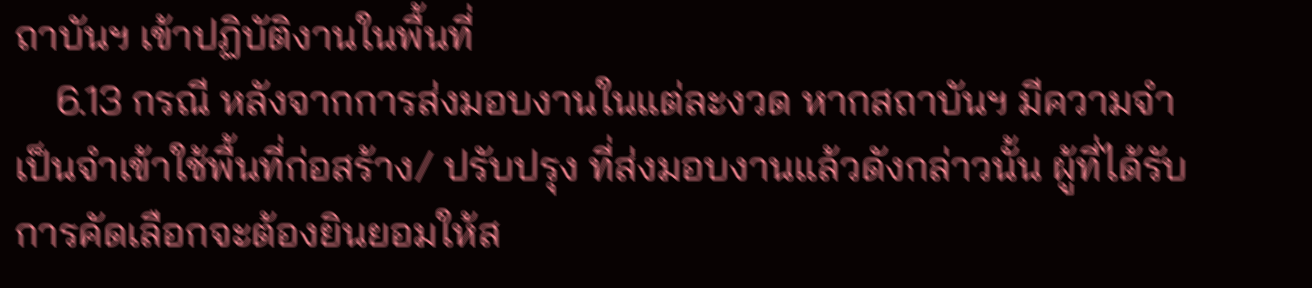ถาบันฯ เข้าปฏิบัติงานในพื้นที่
    6.13 กรณี หลังจากการส่งมอบงานในแต่ละงวด หากสถาบันฯ มีความจําเป็นจําเข้าใช้พื้นที่ก่อสร้าง/ ปรับปรุง ที่ส่งมอบงานแล้วดังกล่าวนั้น ผู้ที่ได้รับการคัดเลือกจะต้องยินยอมให้ส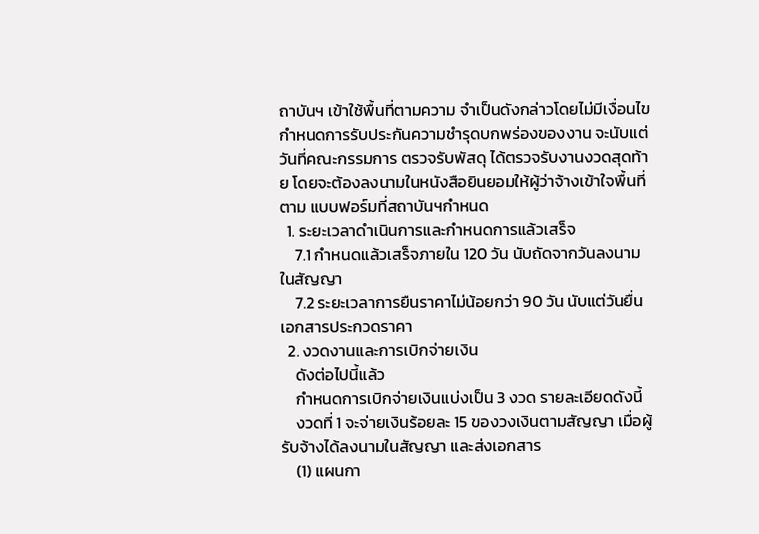ถาบันฯ เข้าใช้พื้นที่ตามความ จําเป็นดังกล่าวโดยไม่มีเงื่อนไข กําหนดการรับประกันความชํารุดบกพร่องของงาน จะนับแต่วันที่คณะกรรมการ ตรวจรับพัสดุ ได้ตรวจรับงานงวดสุดท้าย โดยจะต้องลงนามในหนังสือยินยอมให้ผู้ว่าจ้างเข้าใจพื้นที่ ตาม แบบฟอร์มที่สถาบันฯกําหนด
  1. ระยะเวลาดําเนินการและกําหนดการแล้วเสร็จ
    7.1 กําหนดแล้วเสร็จภายใน 120 วัน นับถัดจากวันลงนามในสัญญา
    7.2 ระยะเวลาการยืนราคาไม่น้อยกว่า 90 วัน นับแต่วันยื่นเอกสารประกวดราคา
  2. งวดงานและการเบิกจ่ายเงิน
    ดังต่อไปนี้แล้ว
    กําหนดการเบิกจ่ายเงินแบ่งเป็น 3 งวด รายละเอียดดังนี้
    งวดที่ 1 จะจ่ายเงินร้อยละ 15 ของวงเงินตามสัญญา เมื่อผู้รับจ้างได้ลงนามในสัญญา และส่งเอกสาร
    (1) แผนกา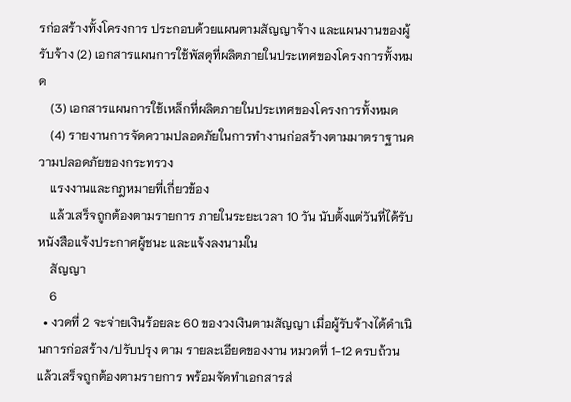รก่อสร้างทั้งโครงการ ประกอบด้วยแผนตามสัญญาจ้าง และแผนงานของผู้รับจ้าง (2) เอกสารแผนการใช้พัสดุที่ผลิตภายในประเทศของโครงการทั้งหมด
    (3) เอกสารแผนการใช้เหล็กที่ผลิตภายในประเทศของโครงการทั้งหมด
    (4) รายงานการจัดความปลอดภัยในการทํางานก่อสร้างตามมาตราฐานความปลอดภัยของกระทรวง
    แรงงานและกฎหมายที่เกี่ยวข้อง
    แล้วเสร็จถูกต้องตามรายการ ภายในระยะเวลา 10 วัน นับตั้งแต่วันที่ได้รับหนังสือแจ้งประกาศผู้ชนะ และแจ้งลงนามใน
    สัญญา
    6
  • งวดที่ 2 จะจ่ายเงินร้อยละ 60 ของวงเงินตามสัญญา เมื่อผู้รับจ้างได้ดําเนินการก่อสร้าง/ปรับปรุง ตาม รายละเอียดของงาน หมวดที่ 1-12 ครบถ้วน แล้วเสร็จถูกต้องตามรายการ พร้อมจัดทําเอกสารส่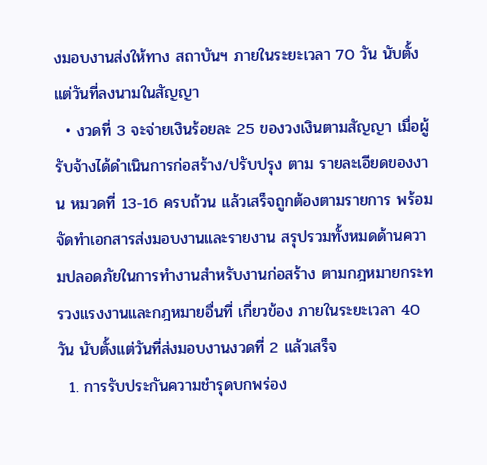งมอบงานส่งให้ทาง สถาบันฯ ภายในระยะเวลา 70 วัน นับตั้งแต่วันที่ลงนามในสัญญา
  • งวดที่ 3 จะจ่ายเงินร้อยละ 25 ของวงเงินตามสัญญา เมื่อผู้รับจ้างได้ดําเนินการก่อสร้าง/ปรับปรุง ตาม รายละเอียดของงาน หมวดที่ 13-16 ครบถ้วน แล้วเสร็จถูกต้องตามรายการ พร้อมจัดทําเอกสารส่งมอบงานและรายงาน สรุปรวมทั้งหมดด้านความปลอดภัยในการทํางานสําหรับงานก่อสร้าง ตามกฎหมายกระทรวงแรงงานและกฎหมายอื่นที่ เกี่ยวข้อง ภายในระยะเวลา 40 วัน นับตั้งแต่วันที่ส่งมอบงานงวดที่ 2 แล้วเสร็จ
  1. การรับประกันความชํารุดบกพร่อง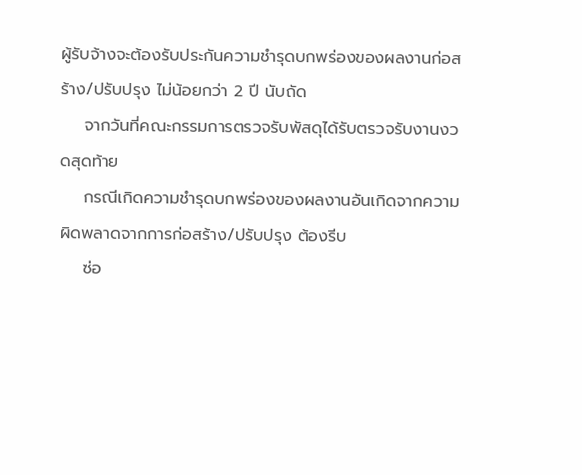ผู้รับจ้างจะต้องรับประกันความชํารุดบกพร่องของผลงานก่อสร้าง/ปรับปรุง ไม่น้อยกว่า 2 ปี นับถัด
    จากวันที่คณะกรรมการตรวจรับพัสดุได้รับตรวจรับงานงวดสุดท้าย
    กรณีเกิดความชํารุดบกพร่องของผลงานอันเกิดจากความผิดพลาดจากการก่อสร้าง/ปรับปรุง ต้องรีบ
    ซ่อ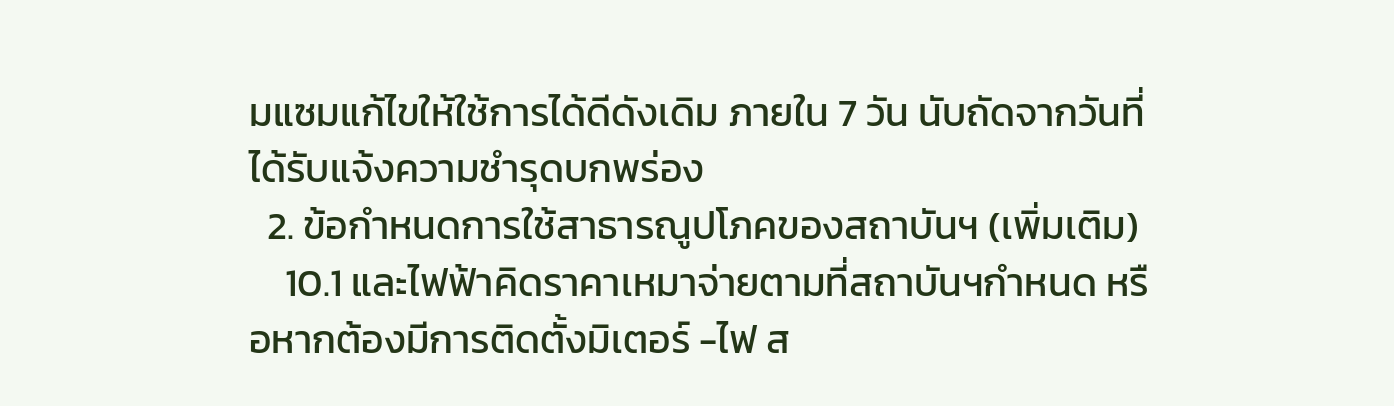มแซมแก้ไขให้ใช้การได้ดีดังเดิม ภายใน 7 วัน นับถัดจากวันที่ได้รับแจ้งความชํารุดบกพร่อง
  2. ข้อกําหนดการใช้สาธารณูปโภคของสถาบันฯ (เพิ่มเติม)
    10.1 และไฟฟ้าคิดราคาเหมาจ่ายตามที่สถาบันฯกําหนด หรือหากต้องมีการติดตั้งมิเตอร์ -ไฟ ส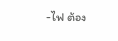-ไฟ ต้อง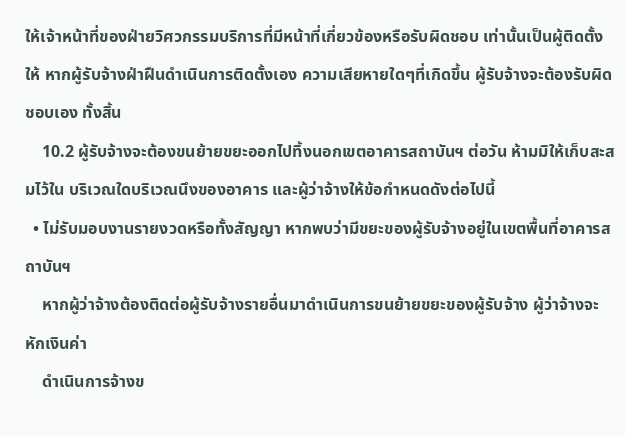ให้เจ้าหน้าที่ของฝ่ายวิศวกรรมบริการที่มีหน้าที่เกี่ยวข้องหรือรับผิดชอบ เท่านั้นเป็นผู้ติดตั้งให้ หากผู้รับจ้างฝ่าฝืนดําเนินการติดตั้งเอง ความเสียหายใดๆที่เกิดขึ้น ผู้รับจ้างจะต้องรับผิดชอบเอง ทั้งสิ้น
    10.2 ผู้รับจ้างจะต้องขนย้ายขยะออกไปทิ้งนอกเขตอาคารสถาบันฯ ต่อวัน ห้ามมิให้เก็บสะสมไว้ใน บริเวณใดบริเวณนึงของอาคาร และผู้ว่าจ้างให้ข้อกําหนดดังต่อไปนี้
  • ไม่รับมอบงานรายงวดหรือทั้งสัญญา หากพบว่ามีขยะของผู้รับจ้างอยู่ในเขตพื้นที่อาคารสถาบันฯ
    หากผู้ว่าจ้างต้องติดต่อผู้รับจ้างรายอื่นมาดําเนินการขนย้ายขยะของผู้รับจ้าง ผู้ว่าจ้างจะหักเงินค่า
    ดําเนินการจ้างข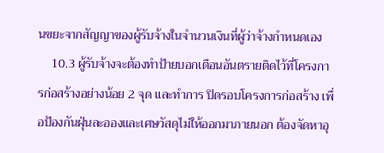นขยะจากสัญญาของผู้รับจ้างในจํานวนเงินที่ผู้ว่าจ้างกําหนดเอง
    10.3 ผู้รับจ้างจะต้องทําป้ายบอกเตือนอันตรายติดไว้ที่โครงการก่อสร้างอย่างน้อย 2 จุด และทําการ ปิดรอบโครงการก่อสร้าง เพื่อป้องกันฝุ่นละอองและเศษวัสดุไม่ให้ออกมาภายนอก ต้องจัดหาอุ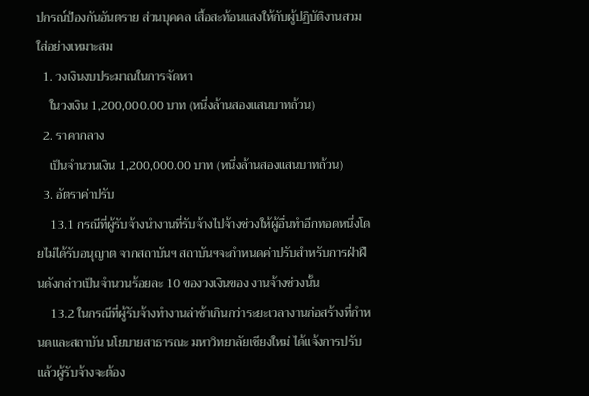ปกรณ์ป้องกันอันตราย ส่วนบุคคล เสื้อสะท้อนแสงให้กับผู้ปฏิบัติงานสวมใส่อย่างเหมาะสม
  1. วงเงินงบประมาณในการจัดหา
    ในวงเงิน 1,200,000.00 บาท (หนึ่งล้านสองแสนบาทถ้วน)
  2. ราคากลาง
    เป็นจํานวนเงิน 1,200,000.00 บาท (หนึ่งล้านสองแสนบาทถ้วน)
  3. อัตราค่าปรับ
    13.1 กรณีที่ผู้รับจ้างนํางานที่รับจ้างไปจ้างช่วงให้ผู้อื่นทําอีกทอดหนึ่งโดยไม่ได้รับอนุญาต จากสถาบันฯ สถาบันฯจะกําหนดค่าปรับสําหรับการฝ่าฝืนดังกล่าวเป็นจํานวนร้อยละ 10 ของวงเงินของ งานจ้างช่วงนั้น
    13.2 ในกรณีที่ผู้รับจ้างทํางานล่าช้าเกินกว่าระยะเวลางานก่อสร้างที่กําหนดและสถาบัน นโยบายสาธารณะ มหาวิทยาลัยเชียงใหม่ ได้แจ้งการปรับแล้วผู้รับจ้างจะต้อง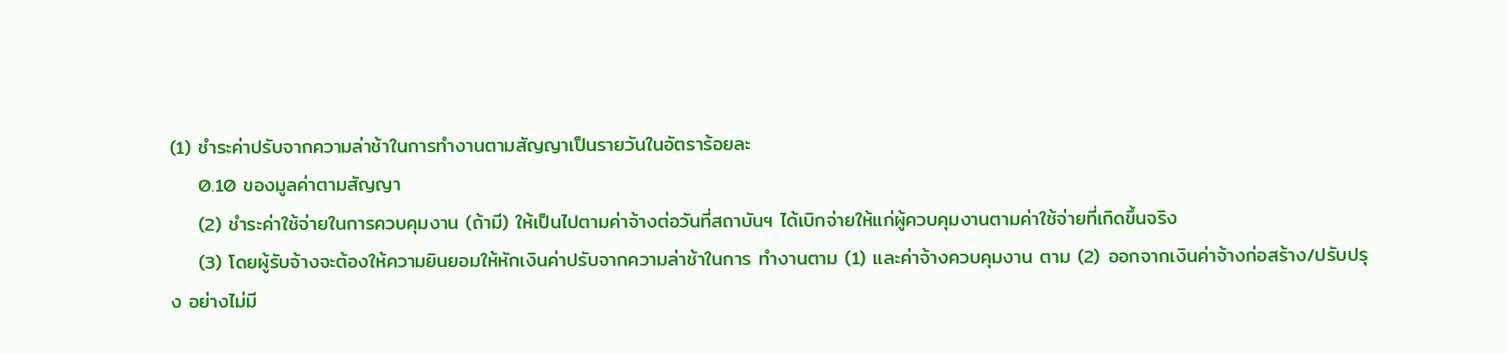(1) ชําระค่าปรับจากความล่าช้าในการทํางานตามสัญญาเป็นรายวันในอัตราร้อยละ
    0.10 ของมูลค่าตามสัญญา
    (2) ชําระค่าใช้จ่ายในการควบคุมงาน (ถ้ามี) ให้เป็นไปตามค่าจ้างต่อวันที่สถาบันฯ ได้เบิกจ่ายให้แก่ผู้ควบคุมงานตามค่าใช้จ่ายที่เกิดขึ้นจริง
    (3) โดยผู้รับจ้างจะต้องให้ความยินยอมให้หักเงินค่าปรับจากความล่าช้าในการ ทํางานตาม (1) และค่าจ้างควบคุมงาน ตาม (2) ออกจากเงินค่าจ้างก่อสร้าง/ปรับปรุง อย่างไม่มี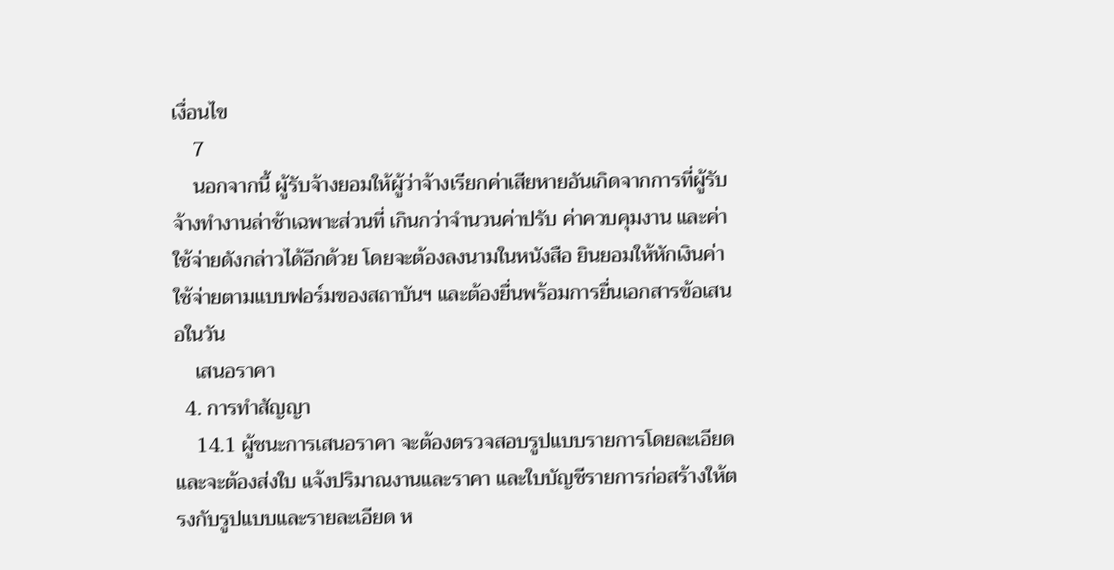เงื่อนไข
    7
    นอกจากนี้ ผู้รับจ้างยอมให้ผู้ว่าจ้างเรียกค่าเสียหายอันเกิดจากการที่ผู้รับจ้างทํางานล่าช้าเฉพาะส่วนที่ เกินกว่าจํานวนค่าปรับ ค่าควบคุมงาน และค่าใช้จ่ายดังกล่าวได้อีกด้วย โดยจะต้องลงนามในหนังสือ ยินยอมให้หักเงินค่าใช้จ่ายตามแบบฟอร์มของสถาบันฯ และต้องยื่นพร้อมการยื่นเอกสารข้อเสนอในวัน
    เสนอราคา
  4. การทําสัญญา
    14.1 ผู้ชนะการเสนอราคา จะต้องตรวจสอบรูปแบบรายการโดยละเอียด และจะต้องส่งใบ แจ้งปริมาณงานและราคา และใบบัญชีรายการก่อสร้างให้ตรงกับรูปแบบและรายละเอียด ห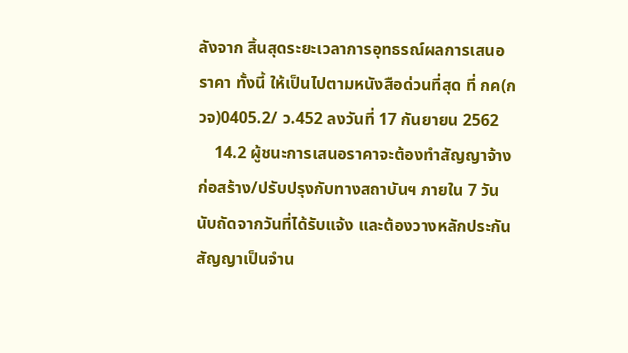ลังจาก สิ้นสุดระยะเวลาการอุทธรณ์ผลการเสนอราคา ทั้งนี้ ให้เป็นไปตามหนังสือด่วนที่สุด ที่ กค(กวจ)0405.2/ ว.452 ลงวันที่ 17 กันยายน 2562
    14.2 ผู้ชนะการเสนอราคาจะต้องทําสัญญาจ้างก่อสร้าง/ปรับปรุงกับทางสถาบันฯ ภายใน 7 วัน นับถัดจากวันที่ได้รับแจ้ง และต้องวางหลักประกันสัญญาเป็นจําน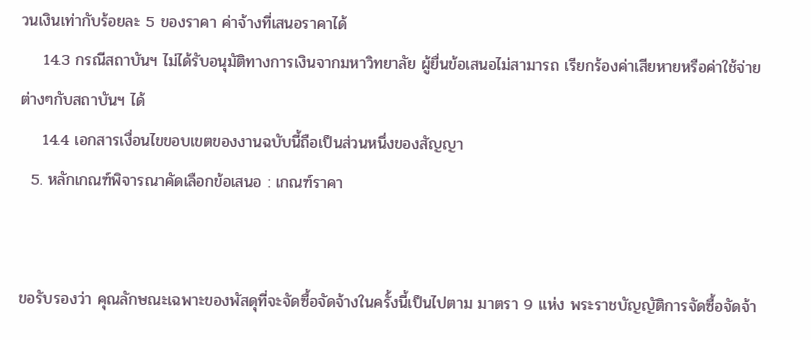วนเงินเท่ากับร้อยละ 5 ของราคา ค่าจ้างที่เสนอราคาได้
    14.3 กรณีสถาบันฯ ไม่ได้รับอนุมัติทางการเงินจากมหาวิทยาลัย ผู้ยื่นข้อเสนอไม่สามารถ เรียกร้องค่าเสียหายหรือค่าใช้จ่ายต่างๆกับสถาบันฯ ได้
    14.4 เอกสารเงื่อนไขขอบเขตของงานฉบับนี้ถือเป็นส่วนหนึ่งของสัญญา
  5. หลักเกณฑ์พิจารณาคัดเลือกข้อเสนอ : เกณฑ์ราคา


ขอรับรองว่า คุณลักษณะเฉพาะของพัสดุที่จะจัดซื้อจัดจ้างในครั้งนี้เป็นไปตาม มาตรา 9 แห่ง พระราชบัญญัติการจัดซื้อจัดจ้า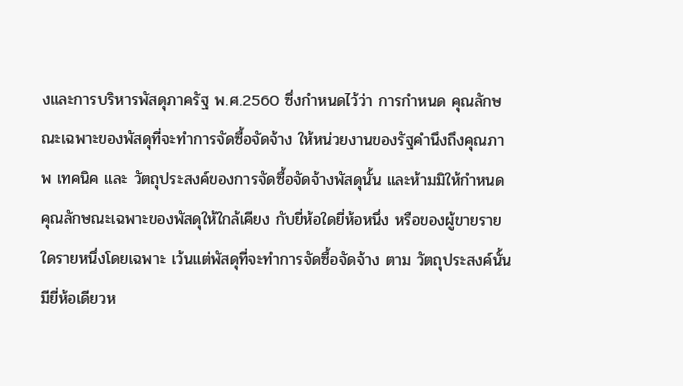งและการบริหารพัสดุภาครัฐ พ.ศ.2560 ซึ่งกําหนดไว้ว่า การกําหนด คุณลักษณะเฉพาะของพัสดุที่จะทําการจัดซื้อจัดจ้าง ให้หน่วยงานของรัฐคํานึงถึงคุณภาพ เทคนิค และ วัตถุประสงค์ของการจัดซื้อจัดจ้างพัสดุนั้น และห้ามมิให้กําหนดคุณลักษณะเฉพาะของพัสดุให้ใกล้เคียง กับยี่ห้อใดยี่ห้อหนึ่ง หรือของผู้ขายรายใดรายหนึ่งโดยเฉพาะ เว้นแต่พัสดุที่จะทําการจัดซื้อจัดจ้าง ตาม วัตถุประสงค์นั้นมียี่ห้อเดียวห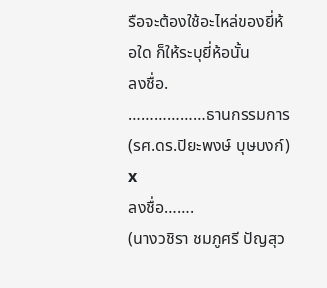รือจะต้องใช้อะไหล่ของยี่ห้อใด ก็ให้ระบุยี่ห้อนั้น
ลงชื่อ.
………………ธานกรรมการ
(รศ.ดร.ปิยะพงษ์ บุษบงก์)
x
ลงชื่อ…….
(นางวชิรา ชมภูศรี ปัญสุว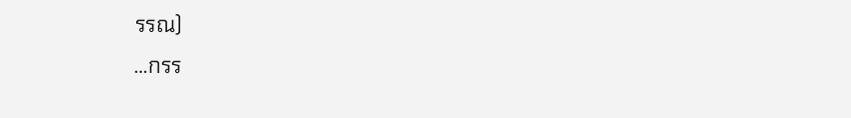รรณ)
…กรร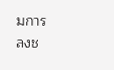มการ
ลงช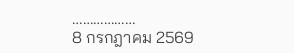………………
8 กรกฎาคม 2569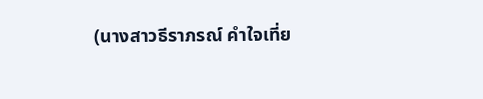(นางสาวธีราภรณ์ คําใจเที่ย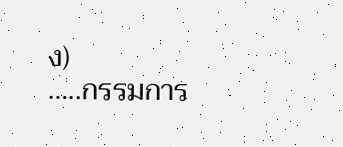ง)
…..กรรมการ